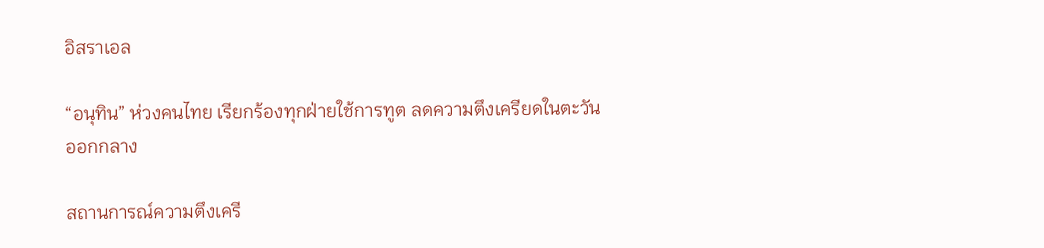อิสราเอล

“อนุทิน” ห่วงคนไทย เรียกร้องทุกฝ่ายใช้การทูต ลดความตึงเครียดในตะวันออกกลาง

สถานการณ์ความตึงเครี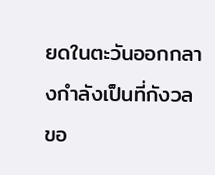ยดในตะวันออกกลางกำลังเป็นที่กังวลขอ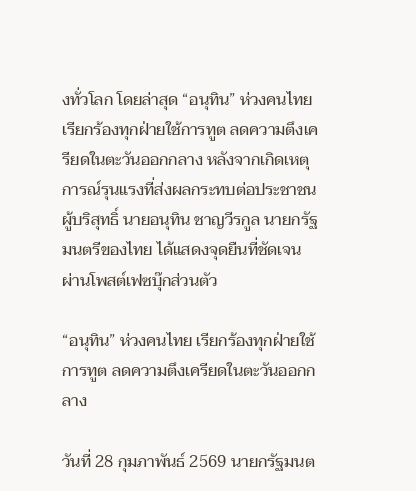งทั่วโลก โดยล่าสุด “อนุทิน” ห่วงคนไทย เรียกร้องทุกฝ่ายใช้การทูต ลดความตึงเครียดในตะวันออกกลาง หลังจากเกิดเหตุการณ์รุนแรงที่ส่งผลกระทบต่อประชาชนผู้บริสุทธิ์ นายอนุทิน ชาญวีรกูล นายกรัฐมนตรีของไทย ได้แสดงจุดยืนที่ชัดเจนผ่านโพสต์เฟซบุ๊กส่วนตัว

“อนุทิน” ห่วงคนไทย เรียกร้องทุกฝ่ายใช้การทูต ลดความตึงเครียดในตะวันออกกลาง

วันที่ 28 กุมภาพันธ์ 2569 นายกรัฐมนต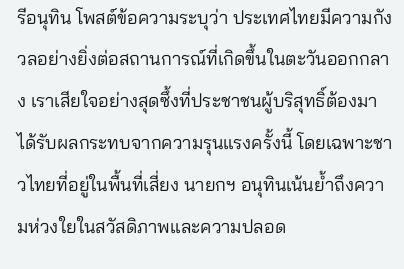รีอนุทิน โพสต์ข้อความระบุว่า ประเทศไทยมีความกังวลอย่างยิ่งต่อสถานการณ์ที่เกิดขึ้นในตะวันออกกลาง เราเสียใจอย่างสุดซึ้งที่ประชาชนผู้บริสุทธิ์ต้องมาได้รับผลกระทบจากความรุนแรงครั้งนี้ โดยเฉพาะชาวไทยที่อยู่ในพื้นที่เสี่ยง นายกฯ อนุทินเน้นย้ำถึงความห่วงใยในสวัสดิภาพและความปลอด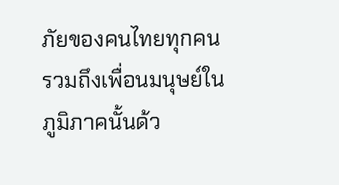ภัยของคนไทยทุกคน รวมถึงเพื่อนมนุษย์ในภูมิภาคนั้นด้ว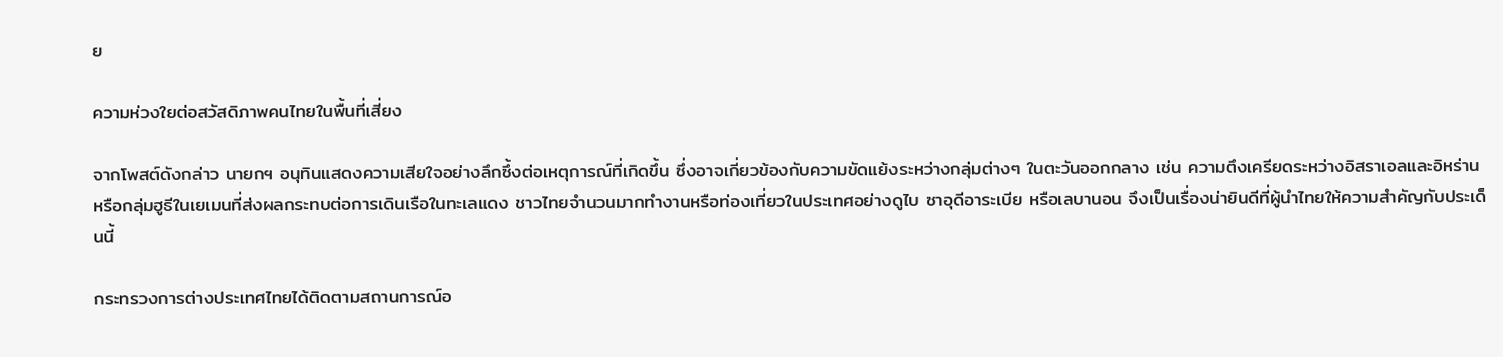ย

ความห่วงใยต่อสวัสดิภาพคนไทยในพื้นที่เสี่ยง

จากโพสต์ดังกล่าว นายกฯ อนุทินแสดงความเสียใจอย่างลึกซึ้งต่อเหตุการณ์ที่เกิดขึ้น ซึ่งอาจเกี่ยวข้องกับความขัดแย้งระหว่างกลุ่มต่างๆ ในตะวันออกกลาง เช่น ความตึงเครียดระหว่างอิสราเอลและอิหร่าน หรือกลุ่มฮูธีในเยเมนที่ส่งผลกระทบต่อการเดินเรือในทะเลแดง ชาวไทยจำนวนมากทำงานหรือท่องเที่ยวในประเทศอย่างดูไบ ซาอุดีอาระเบีย หรือเลบานอน จึงเป็นเรื่องน่ายินดีที่ผู้นำไทยให้ความสำคัญกับประเด็นนี้

กระทรวงการต่างประเทศไทยได้ติดตามสถานการณ์อ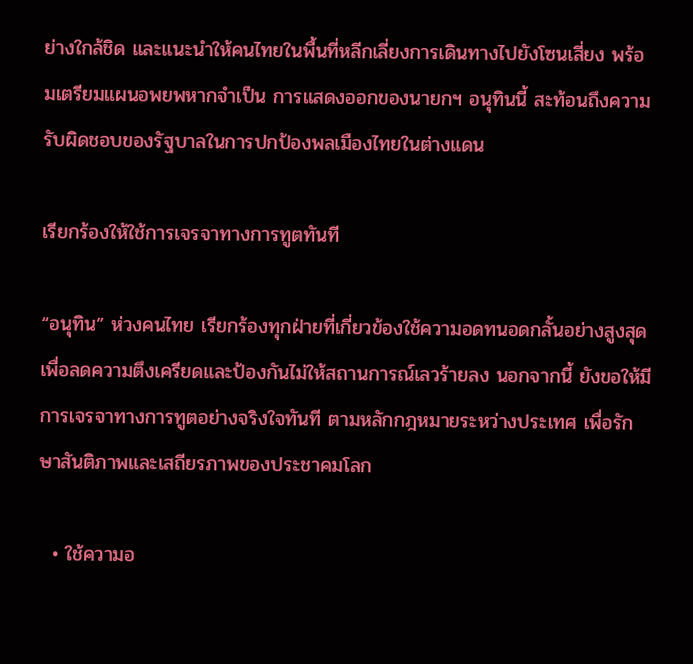ย่างใกล้ชิด และแนะนำให้คนไทยในพื้นที่หลีกเลี่ยงการเดินทางไปยังโซนเสี่ยง พร้อมเตรียมแผนอพยพหากจำเป็น การแสดงออกของนายกฯ อนุทินนี้ สะท้อนถึงความรับผิดชอบของรัฐบาลในการปกป้องพลเมืองไทยในต่างแดน

เรียกร้องให้ใช้การเจรจาทางการทูตทันที

“อนุทิน” ห่วงคนไทย เรียกร้องทุกฝ่ายที่เกี่ยวข้องใช้ความอดทนอดกลั้นอย่างสูงสุด เพื่อลดความตึงเครียดและป้องกันไม่ให้สถานการณ์เลวร้ายลง นอกจากนี้ ยังขอให้มีการเจรจาทางการทูตอย่างจริงใจทันที ตามหลักกฎหมายระหว่างประเทศ เพื่อรักษาสันติภาพและเสถียรภาพของประชาคมโลก

  • ใช้ความอ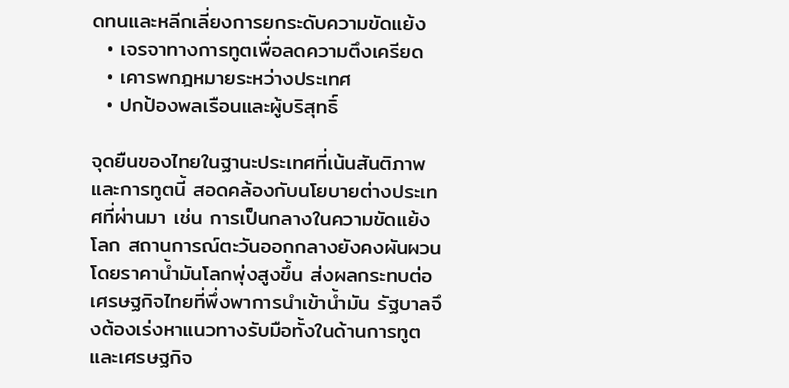ดทนและหลีกเลี่ยงการยกระดับความขัดแย้ง
  • เจรจาทางการทูตเพื่อลดความตึงเครียด
  • เคารพกฎหมายระหว่างประเทศ
  • ปกป้องพลเรือนและผู้บริสุทธิ์

จุดยืนของไทยในฐานะประเทศที่เน้นสันติภาพและการทูตนี้ สอดคล้องกับนโยบายต่างประเทศที่ผ่านมา เช่น การเป็นกลางในความขัดแย้งโลก สถานการณ์ตะวันออกกลางยังคงผันผวน โดยราคาน้ำมันโลกพุ่งสูงขึ้น ส่งผลกระทบต่อเศรษฐกิจไทยที่พึ่งพาการนำเข้าน้ำมัน รัฐบาลจึงต้องเร่งหาแนวทางรับมือทั้งในด้านการทูตและเศรษฐกิจ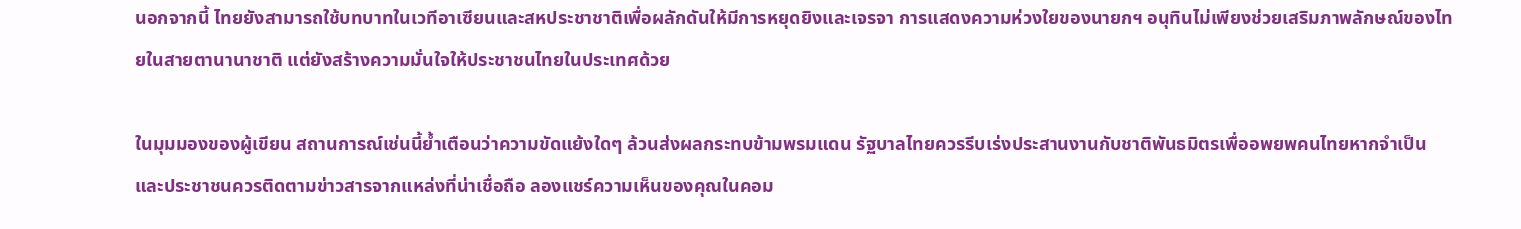นอกจากนี้ ไทยยังสามารถใช้บทบาทในเวทีอาเซียนและสหประชาชาติเพื่อผลักดันให้มีการหยุดยิงและเจรจา การแสดงความห่วงใยของนายกฯ อนุทินไม่เพียงช่วยเสริมภาพลักษณ์ของไทยในสายตานานาชาติ แต่ยังสร้างความมั่นใจให้ประชาชนไทยในประเทศด้วย

ในมุมมองของผู้เขียน สถานการณ์เช่นนี้ย้ำเตือนว่าความขัดแย้งใดๆ ล้วนส่งผลกระทบข้ามพรมแดน รัฐบาลไทยควรรีบเร่งประสานงานกับชาติพันธมิตรเพื่ออพยพคนไทยหากจำเป็น และประชาชนควรติดตามข่าวสารจากแหล่งที่น่าเชื่อถือ ลองแชร์ความเห็นของคุณในคอม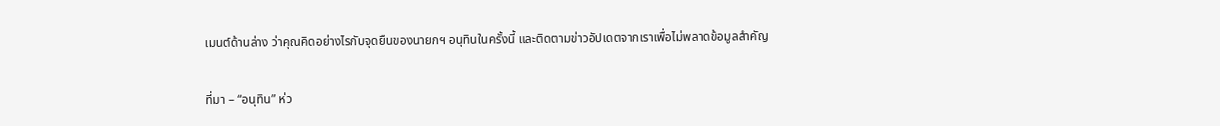เมนต์ด้านล่าง ว่าคุณคิดอย่างไรกับจุดยืนของนายกฯ อนุทินในครั้งนี้ และติดตามข่าวอัปเดตจากเราเพื่อไม่พลาดข้อมูลสำคัญ

ที่มา – “อนุทิน” ห่ว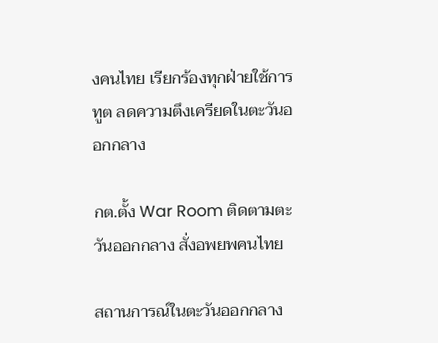งคนไทย เรียกร้องทุกฝ่ายใช้การทูต ลดความตึงเครียดในตะวันออกกลาง

กต.ตั้ง War Room ติดตามตะวันออกกลาง สั่งอพยพคนไทย

สถานการณ์ในตะวันออกกลาง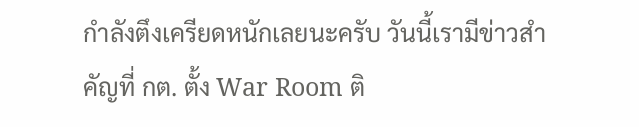กำลังตึงเครียดหนักเลยนะครับ วันนี้เรามีข่าวสำคัญที่ กต. ตั้ง War Room ติ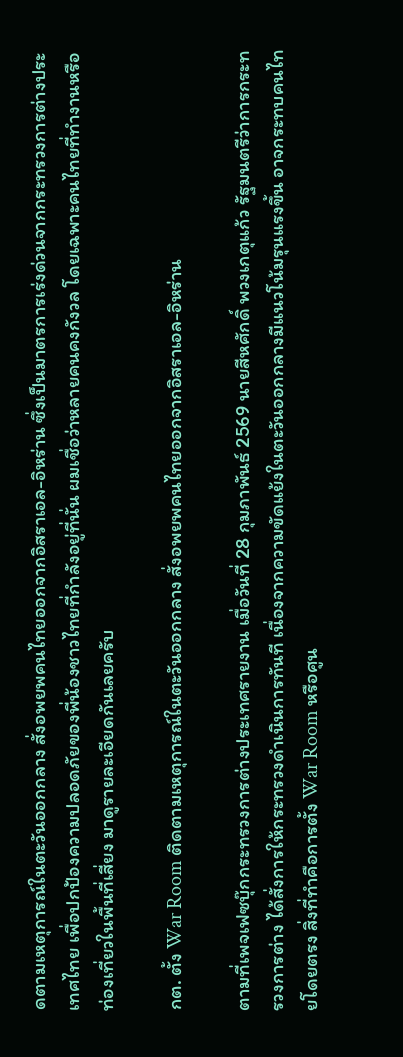ดตามเหตุการณ์ในตะวันออกกลาง สั่งอพยพคนไทยออกจากอิสราเอล-อิหร่าน ซึ่งเป็นมาตรการเร่งด่วนจากกระทรวงการต่างประเทศไทย เพื่อปกป้องความปลอดภัยของพี่น้องชาวไทยที่กำลังอยู่ที่นั่น ผมเชื่อว่าหลายคนคงกังวล โดยเฉพาะคนไทยที่ทำงานหรือท่องเที่ยวในพื้นที่เสี่ยง มาดูรายละเอียดกันเลยครับ

กต. ตั้ง War Room ติดตามเหตุการณ์ในตะวันออกกลาง สั่งอพยพคนไทยออกจากอิสราเอล-อิหร่าน

ตามที่เพจเฟซบุ๊กกระทรวงการต่างประเทศรายงาน เมื่อวันที่ 28 กุมภาพันธ์ 2569 นายสีหศักดิ์ พวงเกตุแก้ว รัฐมนตรีว่าการกระทรวงการต่าง ได้สั่งการให้กระทรวงดำเนินการทันที เนื่องจากความขัดแย้งในตะวันออกกลางมีแนวโน้มรุนแรงขึ้น อาจกระทบคนไทยโดยตรง สิ่งที่ทำคือการตั้ง War Room หรือศูน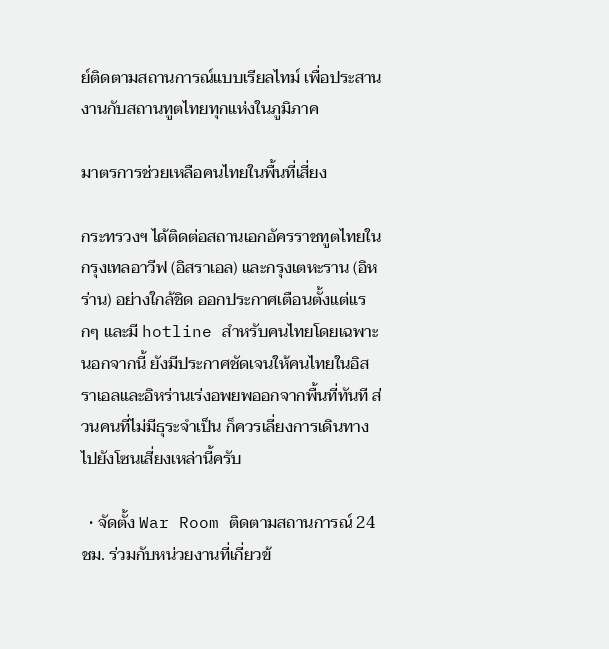ย์ติดตามสถานการณ์แบบเรียลไทม์ เพื่อประสานงานกับสถานทูตไทยทุกแห่งในภูมิภาค

มาตรการช่วยเหลือคนไทยในพื้นที่เสี่ยง

กระทรวงฯ ได้ติดต่อสถานเอกอัครราชทูตไทยในกรุงเทลอาวีฟ (อิสราเอล) และกรุงเตหะราน (อิหร่าน) อย่างใกล้ชิด ออกประกาศเตือนตั้งแต่แรกๆ และมี hotline สำหรับคนไทยโดยเฉพาะ นอกจากนี้ ยังมีประกาศชัดเจนให้คนไทยในอิสราเอลและอิหร่านเร่งอพยพออกจากพื้นที่ทันที ส่วนคนที่ไม่มีธุระจำเป็น ก็ควรเลี่ยงการเดินทางไปยังโซนเสี่ยงเหล่านี้ครับ

  • จัดตั้ง War Room ติดตามสถานการณ์ 24 ชม. ร่วมกับหน่วยงานที่เกี่ยวข้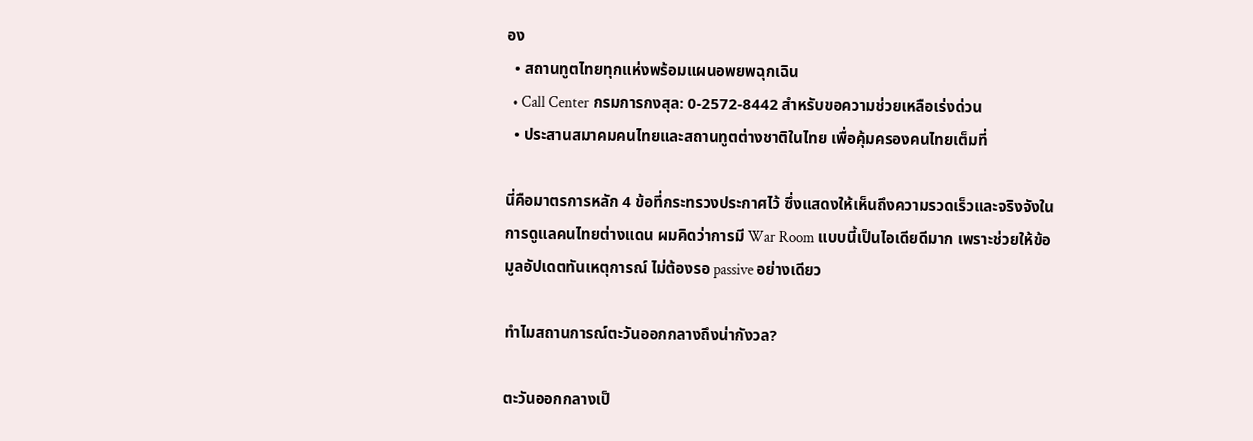อง
  • สถานทูตไทยทุกแห่งพร้อมแผนอพยพฉุกเฉิน
  • Call Center กรมการกงสุล: 0-2572-8442 สำหรับขอความช่วยเหลือเร่งด่วน
  • ประสานสมาคมคนไทยและสถานทูตต่างชาติในไทย เพื่อคุ้มครองคนไทยเต็มที่

นี่คือมาตรการหลัก 4 ข้อที่กระทรวงประกาศไว้ ซึ่งแสดงให้เห็นถึงความรวดเร็วและจริงจังในการดูแลคนไทยต่างแดน ผมคิดว่าการมี War Room แบบนี้เป็นไอเดียดีมาก เพราะช่วยให้ข้อมูลอัปเดตทันเหตุการณ์ ไม่ต้องรอ passive อย่างเดียว

ทำไมสถานการณ์ตะวันออกกลางถึงน่ากังวล?

ตะวันออกกลางเป็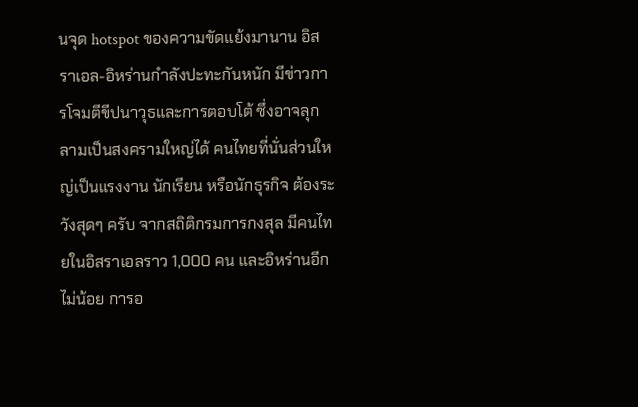นจุด hotspot ของความขัดแย้งมานาน อิสราเอล-อิหร่านกำลังปะทะกันหนัก มีข่าวการโจมตีขีปนาวุธและการตอบโต้ ซึ่งอาจลุกลามเป็นสงครามใหญ่ได้ คนไทยที่นั่นส่วนใหญ่เป็นแรงงาน นักเรียน หรือนักธุรกิจ ต้องระวังสุดๆ ครับ จากสถิติกรมการกงสุล มีคนไทยในอิสราเอลราว 1,000 คน และอิหร่านอีกไม่น้อย การอ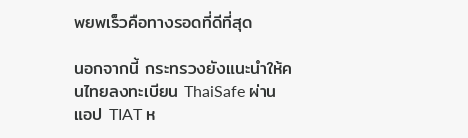พยพเร็วคือทางรอดที่ดีที่สุด

นอกจากนี้ กระทรวงยังแนะนำให้คนไทยลงทะเบียน ThaiSafe ผ่านแอป TIAT ห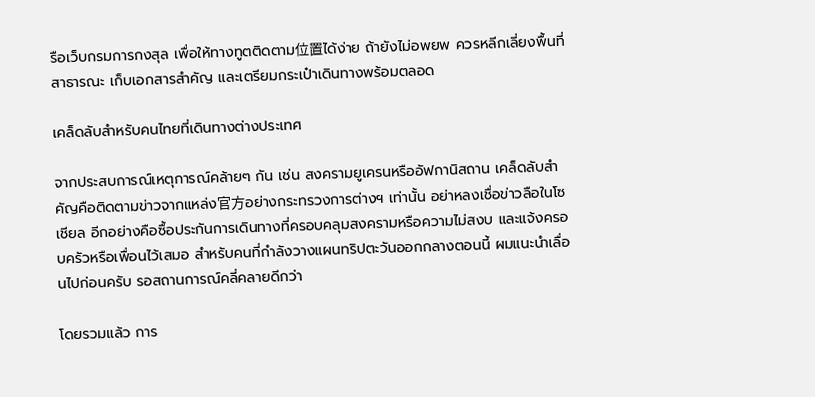รือเว็บกรมการกงสุล เพื่อให้ทางทูตติดตาม位置ได้ง่าย ถ้ายังไม่อพยพ ควรหลีกเลี่ยงพื้นที่สาธารณะ เก็บเอกสารสำคัญ และเตรียมกระเป๋าเดินทางพร้อมตลอด

เคล็ดลับสำหรับคนไทยที่เดินทางต่างประเทศ

จากประสบการณ์เหตุการณ์คล้ายๆ กัน เช่น สงครามยูเครนหรืออัฟกานิสถาน เคล็ดลับสำคัญคือติดตามข่าวจากแหล่ง官方อย่างกระทรวงการต่างฯ เท่านั้น อย่าหลงเชื่อข่าวลือในโซเชียล อีกอย่างคือซื้อประกันการเดินทางที่ครอบคลุมสงครามหรือความไม่สงบ และแจ้งครอบครัวหรือเพื่อนไว้เสมอ สำหรับคนที่กำลังวางแผนทริปตะวันออกกลางตอนนี้ ผมแนะนำเลื่อนไปก่อนครับ รอสถานการณ์คลี่คลายดีกว่า

โดยรวมแล้ว การ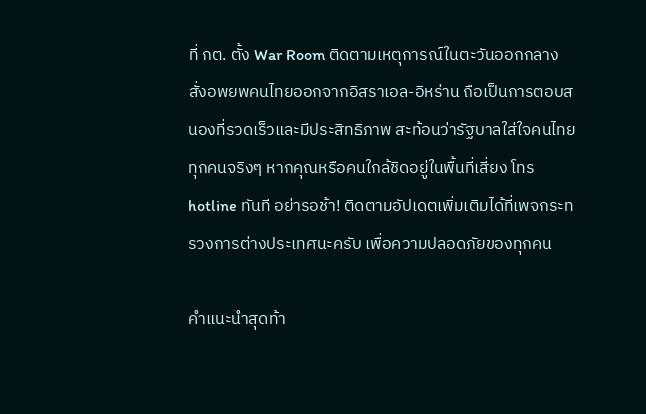ที่ กต. ตั้ง War Room ติดตามเหตุการณ์ในตะวันออกกลาง สั่งอพยพคนไทยออกจากอิสราเอล-อิหร่าน ถือเป็นการตอบสนองที่รวดเร็วและมีประสิทธิภาพ สะท้อนว่ารัฐบาลใส่ใจคนไทยทุกคนจริงๆ หากคุณหรือคนใกล้ชิดอยู่ในพื้นที่เสี่ยง โทร hotline ทันที อย่ารอช้า! ติดตามอัปเดตเพิ่มเติมได้ที่เพจกระทรวงการต่างประเทศนะครับ เพื่อความปลอดภัยของทุกคน

คำแนะนำสุดท้า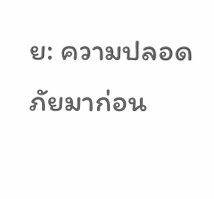ย: ความปลอดภัยมาก่อน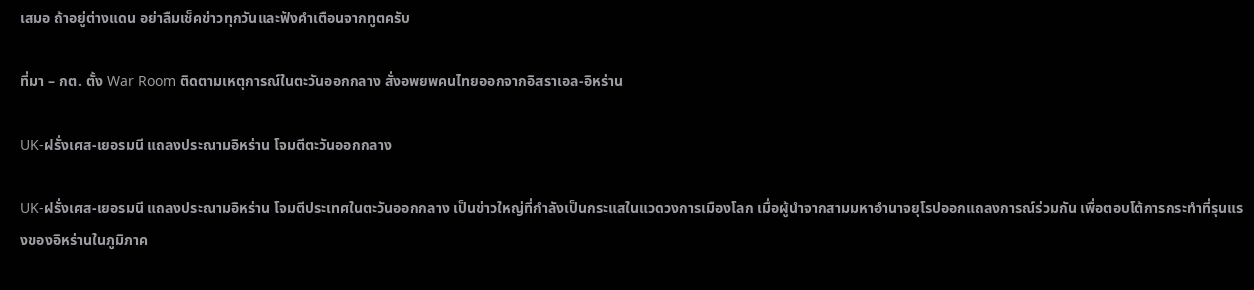เสมอ ถ้าอยู่ต่างแดน อย่าลืมเช็คข่าวทุกวันและฟังคำเตือนจากทูตครับ

ที่มา – กต. ตั้ง War Room ติดตามเหตุการณ์ในตะวันออกกลาง สั่งอพยพคนไทยออกจากอิสราเอล-อิหร่าน

UK-ฝรั่งเศส-เยอรมนี แถลงประณามอิหร่าน โจมตีตะวันออกกลาง

UK-ฝรั่งเศส-เยอรมนี แถลงประณามอิหร่าน โจมตีประเทศในตะวันออกกลาง เป็นข่าวใหญ่ที่กำลังเป็นกระแสในแวดวงการเมืองโลก เมื่อผู้นำจากสามมหาอำนาจยุโรปออกแถลงการณ์ร่วมกัน เพื่อตอบโต้การกระทำที่รุนแรงของอิหร่านในภูมิภาค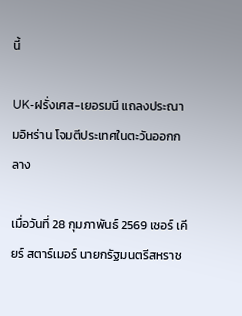นี้

UK-ฝรั่งเศส-เยอรมนี แถลงประณามอิหร่าน โจมตีประเทศในตะวันออกกลาง

เมื่อวันที่ 28 กุมภาพันธ์ 2569 เซอร์ เคียร์ สตาร์เมอร์ นายกรัฐมนตรีสหราช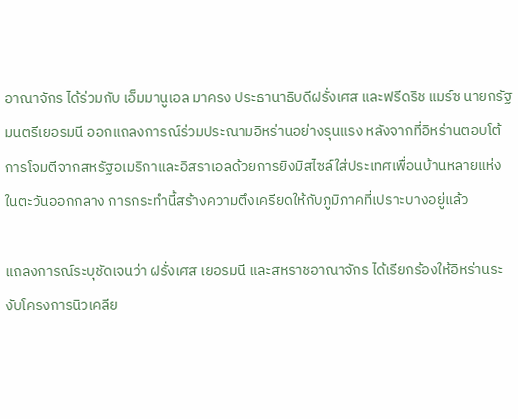อาณาจักร ได้ร่วมกับ เอ็มมานูเอล มาครง ประธานาธิบดีฝรั่งเศส และฟรีดริช แมร์ซ นายกรัฐมนตรีเยอรมนี ออกแถลงการณ์ร่วมประณามอิหร่านอย่างรุนแรง หลังจากที่อิหร่านตอบโต้การโจมตีจากสหรัฐอเมริกาและอิสราเอลด้วยการยิงมิสไซล์ใส่ประเทศเพื่อนบ้านหลายแห่งในตะวันออกกลาง การกระทำนี้สร้างความตึงเครียดให้กับภูมิภาคที่เปราะบางอยู่แล้ว

แถลงการณ์ระบุชัดเจนว่า ฝรั่งเศส เยอรมนี และสหราชอาณาจักร ได้เรียกร้องให้อิหร่านระงับโครงการนิวเคลีย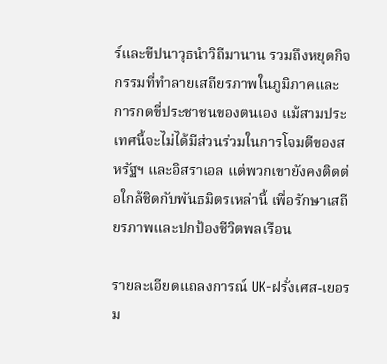ร์และขีปนาวุธนำวิถีมานาน รวมถึงหยุดกิจกรรมที่ทำลายเสถียรภาพในภูมิภาคและการกดขี่ประชาชนของตนเอง แม้สามประเทศนี้จะไม่ได้มีส่วนร่วมในการโจมตีของสหรัฐฯ และอิสราเอล แต่พวกเขายังคงติดต่อใกล้ชิดกับพันธมิตรเหล่านี้ เพื่อรักษาเสถียรภาพและปกป้องชีวิตพลเรือน

รายละเอียดแถลงการณ์ UK-ฝรั่งเศส-เยอรม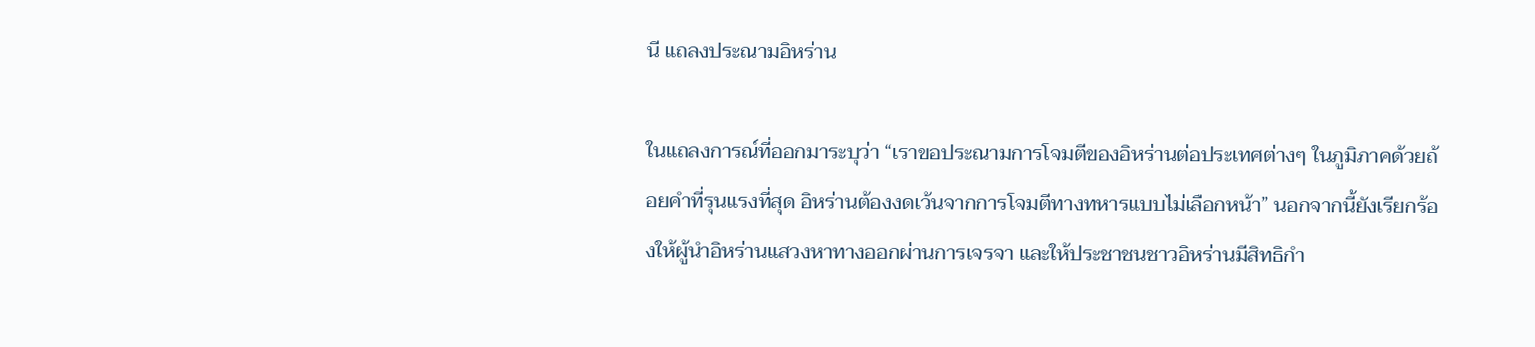นี แถลงประณามอิหร่าน

ในแถลงการณ์ที่ออกมาระบุว่า “เราขอประณามการโจมตีของอิหร่านต่อประเทศต่างๆ ในภูมิภาคด้วยถ้อยคำที่รุนแรงที่สุด อิหร่านต้องงดเว้นจากการโจมตีทางทหารแบบไม่เลือกหน้า” นอกจากนี้ยังเรียกร้องให้ผู้นำอิหร่านแสวงหาทางออกผ่านการเจรจา และให้ประชาชนชาวอิหร่านมีสิทธิกำ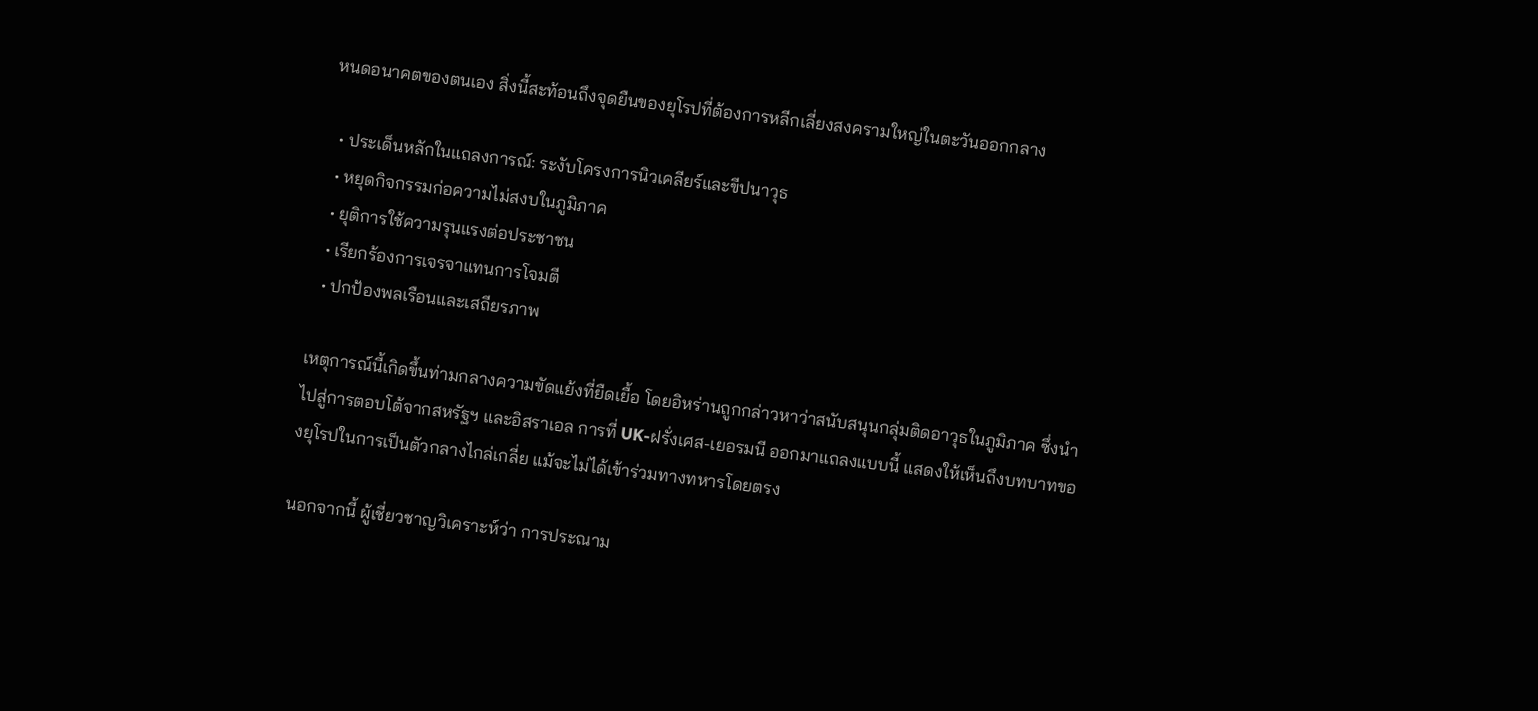หนดอนาคตของตนเอง สิ่งนี้สะท้อนถึงจุดยืนของยุโรปที่ต้องการหลีกเลี่ยงสงครามใหญ่ในตะวันออกกลาง

  • ประเด็นหลักในแถลงการณ์: ระงับโครงการนิวเคลียร์และขีปนาวุธ
  • หยุดกิจกรรมก่อความไม่สงบในภูมิภาค
  • ยุติการใช้ความรุนแรงต่อประชาชน
  • เรียกร้องการเจรจาแทนการโจมตี
  • ปกป้องพลเรือนและเสถียรภาพ

เหตุการณ์นี้เกิดขึ้นท่ามกลางความขัดแย้งที่ยืดเยื้อ โดยอิหร่านถูกกล่าวหาว่าสนับสนุนกลุ่มติดอาวุธในภูมิภาค ซึ่งนำไปสู่การตอบโต้จากสหรัฐฯ และอิสราเอล การที่ UK-ฝรั่งเศส-เยอรมนี ออกมาแถลงแบบนี้ แสดงให้เห็นถึงบทบาทของยุโรปในการเป็นตัวกลางไกล่เกลี่ย แม้จะไม่ได้เข้าร่วมทางทหารโดยตรง

นอกจากนี้ ผู้เชี่ยวชาญวิเคราะห์ว่า การประณาม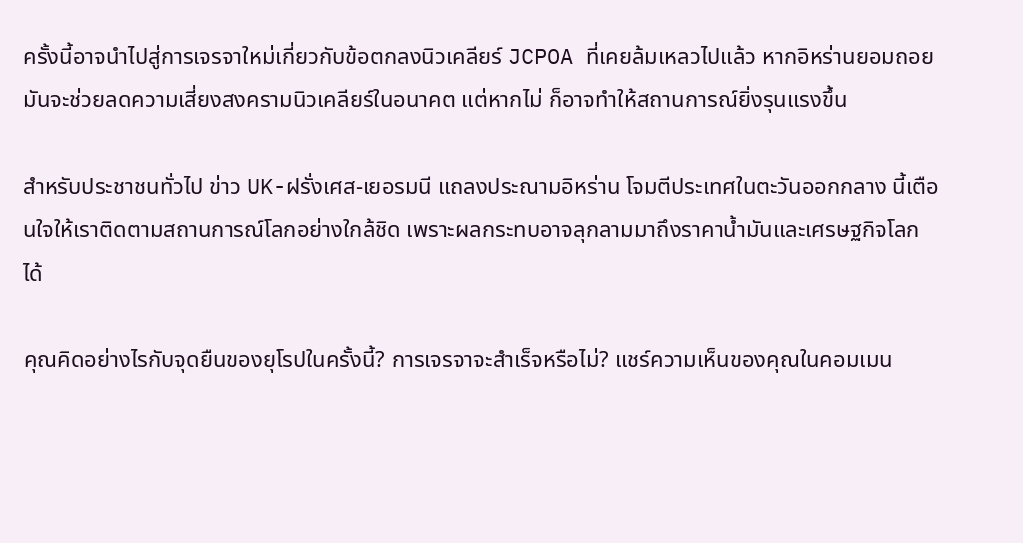ครั้งนี้อาจนำไปสู่การเจรจาใหม่เกี่ยวกับข้อตกลงนิวเคลียร์ JCPOA ที่เคยล้มเหลวไปแล้ว หากอิหร่านยอมถอย มันจะช่วยลดความเสี่ยงสงครามนิวเคลียร์ในอนาคต แต่หากไม่ ก็อาจทำให้สถานการณ์ยิ่งรุนแรงขึ้น

สำหรับประชาชนทั่วไป ข่าว UK-ฝรั่งเศส-เยอรมนี แถลงประณามอิหร่าน โจมตีประเทศในตะวันออกกลาง นี้เตือนใจให้เราติดตามสถานการณ์โลกอย่างใกล้ชิด เพราะผลกระทบอาจลุกลามมาถึงราคาน้ำมันและเศรษฐกิจโลกได้

คุณคิดอย่างไรกับจุดยืนของยุโรปในครั้งนี้? การเจรจาจะสำเร็จหรือไม่? แชร์ความเห็นของคุณในคอมเมน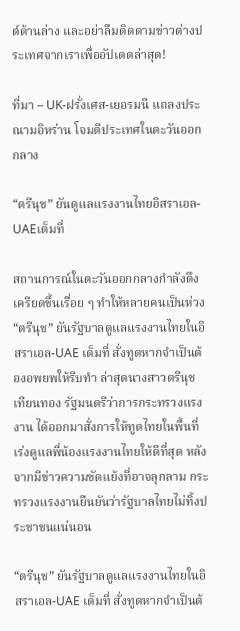ต์ด้านล่าง และอย่าลืมติดตามข่าวต่างประเทศจากเราเพื่ออัปเดตล่าสุด!

ที่มา – UK-ฝรั่งเศส-เยอรมนี แถลงประณามอิหร่าน โจมตีประเทศในตะวันออกกลาง

“ตรีนุช” ยันดูแลแรงงานไทยอิสราเอล-UAEเต็มที่

สถานการณ์ในตะวันออกกลางกำลังตึงเครียดขึ้นเรื่อย ๆ ทำให้หลายคนเป็นห่วง“ตรีนุช” ยันรัฐบาลดูแลแรงงานไทยในอิสราเอล-UAE เต็มที่ สั่งทูตหากจำเป็นต้องอพยพให้รีบทำ ล่าสุดนางสาวตรีนุช เทียนทอง รัฐมนตรีว่าการกระทรวงแรงงาน ได้ออกมาสั่งการให้ทูตไทยในพื้นที่เร่งดูแลพี่น้องแรงงานไทยให้ดีที่สุด หลังจากมีข่าวความขัดแย้งที่อาจลุกลาม กระทรวงแรงงานยืนยันว่ารัฐบาลไทยไม่ทิ้งประชาชนแน่นอน

“ตรีนุช” ยันรัฐบาลดูแลแรงงานไทยในอิสราเอล-UAE เต็มที่ สั่งทูตหากจำเป็นต้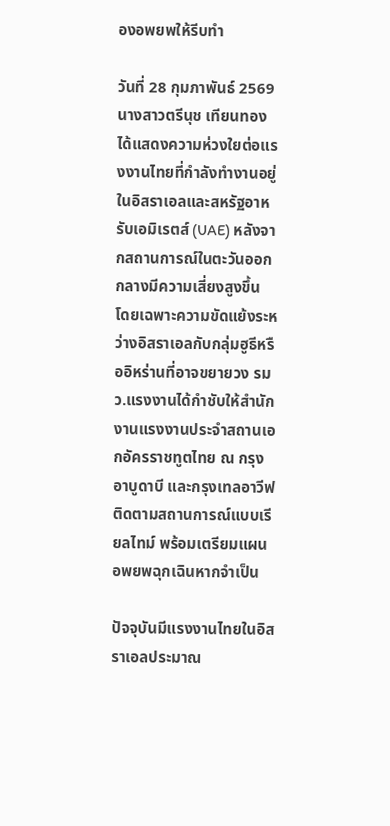องอพยพให้รีบทำ

วันที่ 28 กุมภาพันธ์ 2569 นางสาวตรีนุช เทียนทอง ได้แสดงความห่วงใยต่อแรงงานไทยที่กำลังทำงานอยู่ในอิสราเอลและสหรัฐอาหรับเอมิเรตส์ (UAE) หลังจากสถานการณ์ในตะวันออกกลางมีความเสี่ยงสูงขึ้น โดยเฉพาะความขัดแย้งระหว่างอิสราเอลกับกลุ่มฮูธีหรืออิหร่านที่อาจขยายวง รมว.แรงงานได้กำชับให้สำนักงานแรงงานประจำสถานเอกอัครราชทูตไทย ณ กรุงอาบูดาบี และกรุงเทลอาวีฟ ติดตามสถานการณ์แบบเรียลไทม์ พร้อมเตรียมแผนอพยพฉุกเฉินหากจำเป็น

ปัจจุบันมีแรงงานไทยในอิสราเอลประมาณ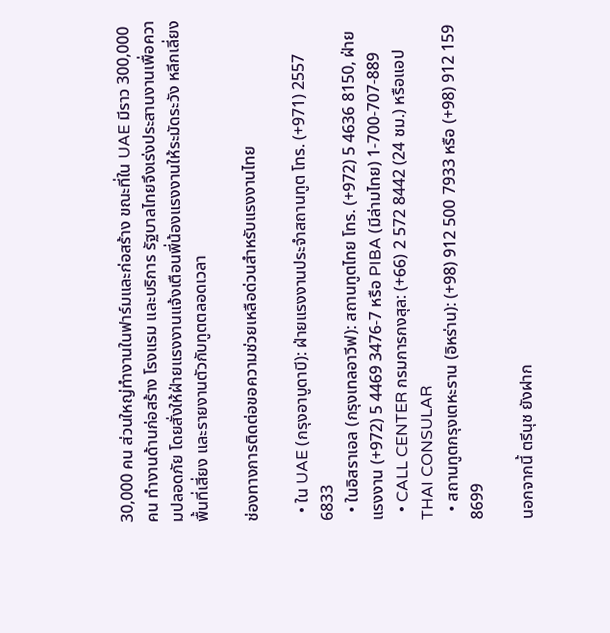30,000 คน ส่วนใหญ่ทำงานในฟาร์มและก่อสร้าง ขณะที่ใน UAE มีราว 300,000 คน ทำงานด้านก่อสร้าง โรงแรม และบริการ รัฐบาลไทยจึงเร่งประสานงานเพื่อความปลอดภัย โดยสั่งให้ฝ่ายแรงงานแจ้งเตือนพี่น้องแรงงานให้ระมัดระวัง หลีกเลี่ยงพื้นที่เสี่ยง และรายงานตัวกับทูตตลอดเวลา

ช่องทางการติดต่อขอความช่วยเหลือด่วนสำหรับแรงงานไทย

  • ใน UAE (กรุงอาบูดาบี): ฝ่ายแรงงานประจำสถานทูต โทร. (+971) 2557 6833
  • ในอิสราเอล (กรุงเทลอาวีฟ): สถานทูตไทย โทร. (+972) 5 4636 8150, ฝ่ายแรงงาน (+972) 5 4469 3476-7 หรือ PIBA (มีล่ามไทย) 1-700-707-889
  • CALL CENTER กรมการกงสุล: (+66) 2 572 8442 (24 ชม.) หรือแอป THAI CONSULAR
  • สถานทูตกรุงเตหะราน (อิหร่าน): (+98) 912 500 7933 หรือ (+98) 912 159 8699

นอกจากนี้ ตรีนุช ยังฝาก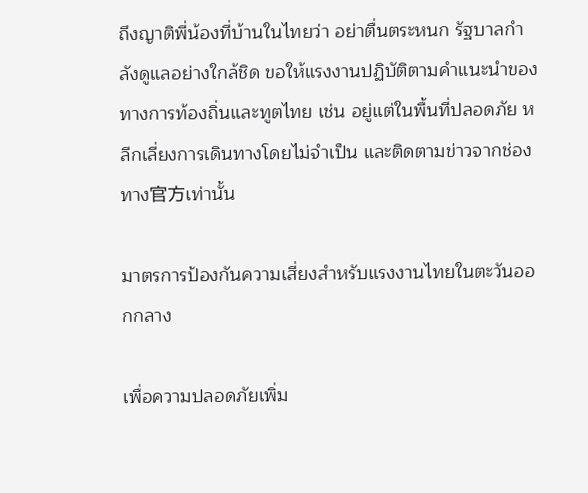ถึงญาติพี่น้องที่บ้านในไทยว่า อย่าตื่นตระหนก รัฐบาลกำลังดูแลอย่างใกล้ชิด ขอให้แรงงานปฏิบัติตามคำแนะนำของทางการท้องถิ่นและทูตไทย เช่น อยู่แต่ในพื้นที่ปลอดภัย หลีกเลี่ยงการเดินทางโดยไม่จำเป็น และติดตามข่าวจากช่องทาง官方เท่านั้น

มาตรการป้องกันความเสี่ยงสำหรับแรงงานไทยในตะวันออกกลาง

เพื่อความปลอดภัยเพิ่ม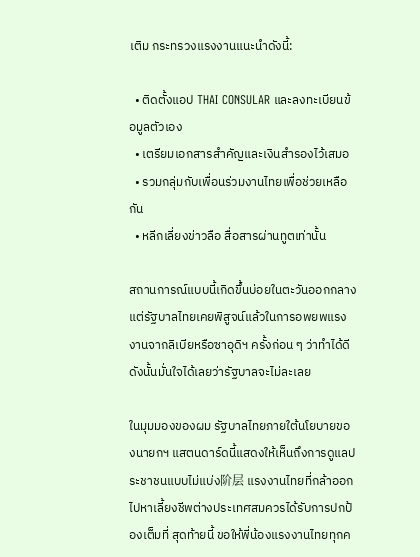เติม กระทรวงแรงงานแนะนำดังนี้:

  • ติดตั้งแอป THAI CONSULAR และลงทะเบียนข้อมูลตัวเอง
  • เตรียมเอกสารสำคัญและเงินสำรองไว้เสมอ
  • รวมกลุ่มกับเพื่อนร่วมงานไทยเพื่อช่วยเหลือกัน
  • หลีกเลี่ยงข่าวลือ สื่อสารผ่านทูตเท่านั้น

สถานการณ์แบบนี้เกิดขึ้นบ่อยในตะวันออกกลาง แต่รัฐบาลไทยเคยพิสูจน์แล้วในการอพยพแรงงานจากลิเบียหรือซาอุดิฯ ครั้งก่อน ๆ ว่าทำได้ดี ดังนั้นมั่นใจได้เลยว่ารัฐบาลจะไม่ละเลย

ในมุมมองของผม รัฐบาลไทยภายใต้นโยบายของนายกฯ แสตนดาร์ดนี้แสดงให้เห็นถึงการดูแลประชาชนแบบไม่แบ่ง阶层 แรงงานไทยที่กล้าออกไปหาเลี้ยงชีพต่างประเทศสมควรได้รับการปกป้องเต็มที่ สุดท้ายนี้ ขอให้พี่น้องแรงงานไทยทุกค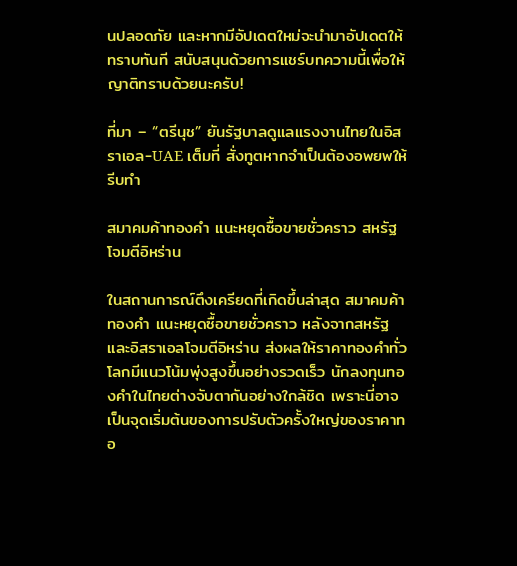นปลอดภัย และหากมีอัปเดตใหม่จะนำมาอัปเดตให้ทราบทันที สนับสนุนด้วยการแชร์บทความนี้เพื่อให้ญาติทราบด้วยนะครับ!

ที่มา – “ตรีนุช” ยันรัฐบาลดูแลแรงงานไทยในอิสราเอล-UAE เต็มที่ สั่งทูตหากจำเป็นต้องอพยพให้รีบทำ

สมาคมค้าทองคำ แนะหยุดซื้อขายชั่วคราว สหรัฐโจมตีอิหร่าน

ในสถานการณ์ตึงเครียดที่เกิดขึ้นล่าสุด สมาคมค้าทองคำ แนะหยุดซื้อขายชั่วคราว หลังจากสหรัฐและอิสราเอลโจมตีอิหร่าน ส่งผลให้ราคาทองคำทั่วโลกมีแนวโน้มพุ่งสูงขึ้นอย่างรวดเร็ว นักลงทุนทองคำในไทยต่างจับตากันอย่างใกล้ชิด เพราะนี่อาจเป็นจุดเริ่มต้นของการปรับตัวครั้งใหญ่ของราคาทอ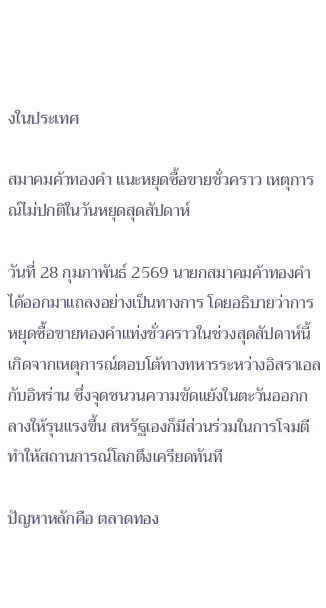งในประเทศ

สมาคมค้าทองคำ แนะหยุดซื้อขายชั่วคราว เหตุการณ์ไม่ปกติในวันหยุดสุดสัปดาห์

วันที่ 28 กุมภาพันธ์ 2569 นายกสมาคมค้าทองคำได้ออกมาแถลงอย่างเป็นทางการ โดยอธิบายว่าการหยุดซื้อขายทองคำแท่งชั่วคราวในช่วงสุดสัปดาห์นี้ เกิดจากเหตุการณ์ตอบโต้ทางทหารระหว่างอิสราเอลกับอิหร่าน ซึ่งจุดชนวนความขัดแย้งในตะวันออกกลางให้รุนแรงขึ้น สหรัฐเองก็มีส่วนร่วมในการโจมตี ทำให้สถานการณ์โลกตึงเครียดทันที

ปัญหาหลักคือ ตลาดทอง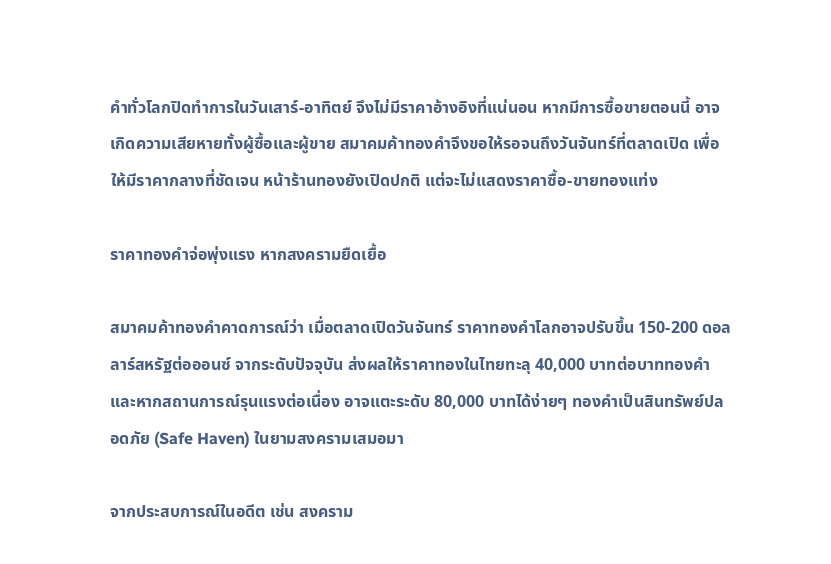คำทั่วโลกปิดทำการในวันเสาร์-อาทิตย์ จึงไม่มีราคาอ้างอิงที่แน่นอน หากมีการซื้อขายตอนนี้ อาจเกิดความเสียหายทั้งผู้ซื้อและผู้ขาย สมาคมค้าทองคำจึงขอให้รอจนถึงวันจันทร์ที่ตลาดเปิด เพื่อให้มีราคากลางที่ชัดเจน หน้าร้านทองยังเปิดปกติ แต่จะไม่แสดงราคาซื้อ-ขายทองแท่ง

ราคาทองคำจ่อพุ่งแรง หากสงครามยืดเยื้อ

สมาคมค้าทองคำคาดการณ์ว่า เมื่อตลาดเปิดวันจันทร์ ราคาทองคำโลกอาจปรับขึ้น 150-200 ดอลลาร์สหรัฐต่อออนซ์ จากระดับปัจจุบัน ส่งผลให้ราคาทองในไทยทะลุ 40,000 บาทต่อบาททองคำ และหากสถานการณ์รุนแรงต่อเนื่อง อาจแตะระดับ 80,000 บาทได้ง่ายๆ ทองคำเป็นสินทรัพย์ปลอดภัย (Safe Haven) ในยามสงครามเสมอมา

จากประสบการณ์ในอดีต เช่น สงคราม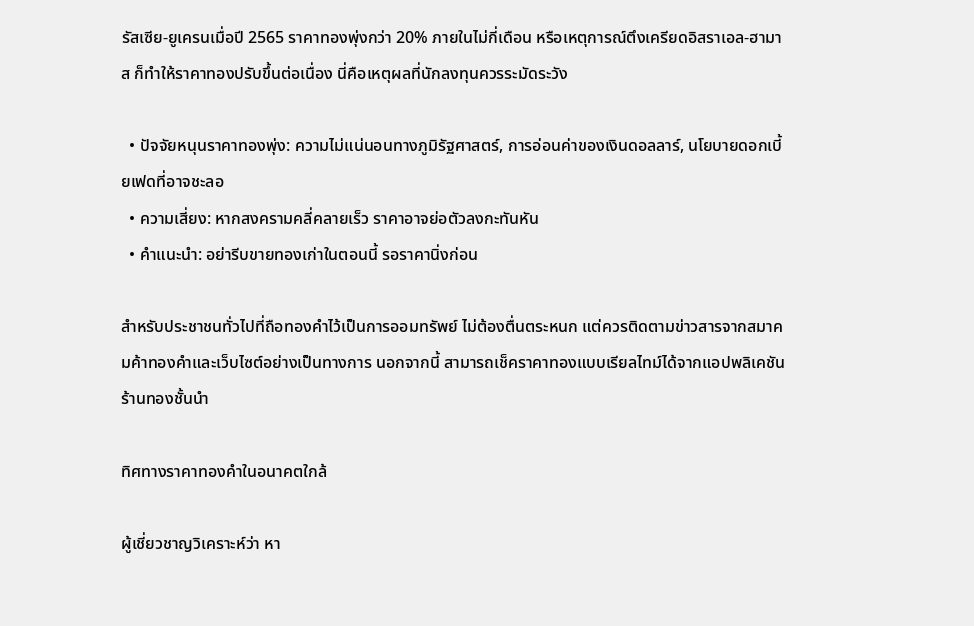รัสเซีย-ยูเครนเมื่อปี 2565 ราคาทองพุ่งกว่า 20% ภายในไม่กี่เดือน หรือเหตุการณ์ตึงเครียดอิสราเอล-ฮามาส ก็ทำให้ราคาทองปรับขึ้นต่อเนื่อง นี่คือเหตุผลที่นักลงทุนควรระมัดระวัง

  • ปัจจัยหนุนราคาทองพุ่ง: ความไม่แน่นอนทางภูมิรัฐศาสตร์, การอ่อนค่าของเงินดอลลาร์, นโยบายดอกเบี้ยเฟดที่อาจชะลอ
  • ความเสี่ยง: หากสงครามคลี่คลายเร็ว ราคาอาจย่อตัวลงกะทันหัน
  • คำแนะนำ: อย่ารีบขายทองเก่าในตอนนี้ รอราคานิ่งก่อน

สำหรับประชาชนทั่วไปที่ถือทองคำไว้เป็นการออมทรัพย์ ไม่ต้องตื่นตระหนก แต่ควรติดตามข่าวสารจากสมาคมค้าทองคำและเว็บไซต์อย่างเป็นทางการ นอกจากนี้ สามารถเช็คราคาทองแบบเรียลไทม์ได้จากแอปพลิเคชันร้านทองชั้นนำ

ทิศทางราคาทองคำในอนาคตใกล้

ผู้เชี่ยวชาญวิเคราะห์ว่า หา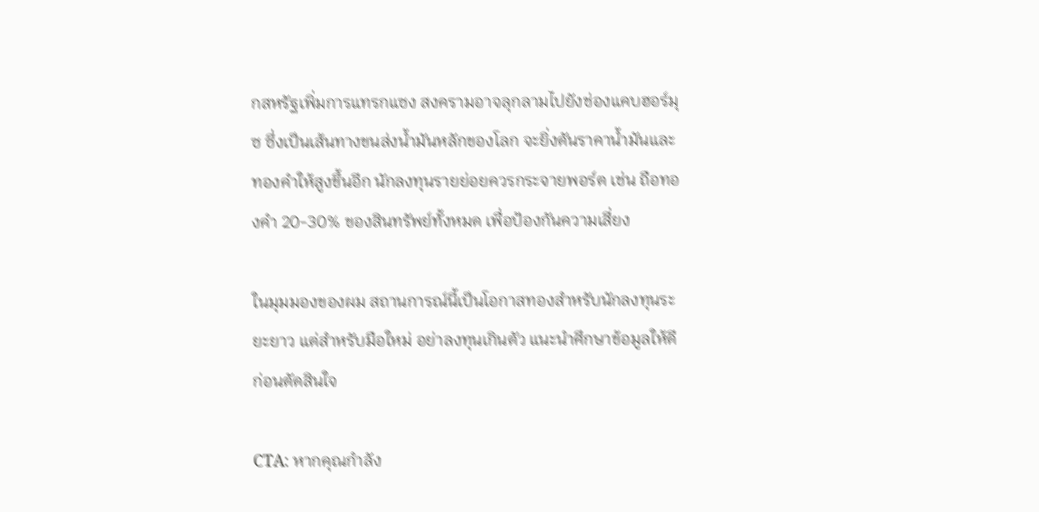กสหรัฐเพิ่มการแทรกแซง สงครามอาจลุกลามไปยังช่องแคบฮอร์มุซ ซึ่งเป็นเส้นทางขนส่งน้ำมันหลักของโลก จะยิ่งดันราคาน้ำมันและทองคำให้สูงขึ้นอีก นักลงทุนรายย่อยควรกระจายพอร์ต เช่น ถือทองคำ 20-30% ของสินทรัพย์ทั้งหมด เพื่อป้องกันความเสี่ยง

ในมุมมองของผม สถานการณ์นี้เป็นโอกาสทองสำหรับนักลงทุนระยะยาว แต่สำหรับมือใหม่ อย่าลงทุนเกินตัว แนะนำศึกษาข้อมูลให้ดีก่อนตัดสินใจ

CTA: หากคุณกำลัง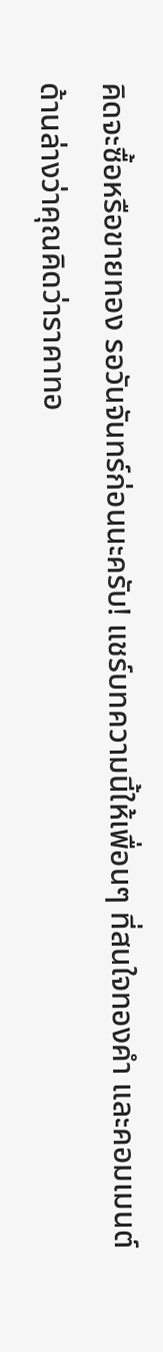คิดจะซื้อหรือขายทอง รอวันจันทร์ก่อนนะครับ! แชร์บทความนี้ให้เพื่อนๆ ที่สนใจทองคำ และคอมเมนต์ด้านล่างว่าคุณคิดว่าราคาทอ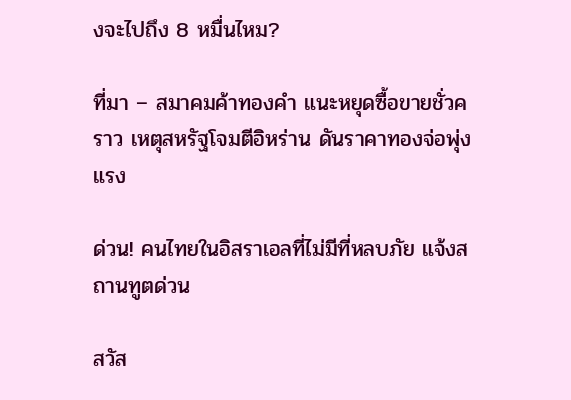งจะไปถึง 8 หมื่นไหม?

ที่มา – สมาคมค้าทองคำ แนะหยุดซื้อขายชั่วคราว เหตุสหรัฐโจมตีอิหร่าน ดันราคาทองจ่อพุ่งแรง

ด่วน! คนไทยในอิสราเอลที่ไม่มีที่หลบภัย แจ้งสถานทูตด่วน

สวัส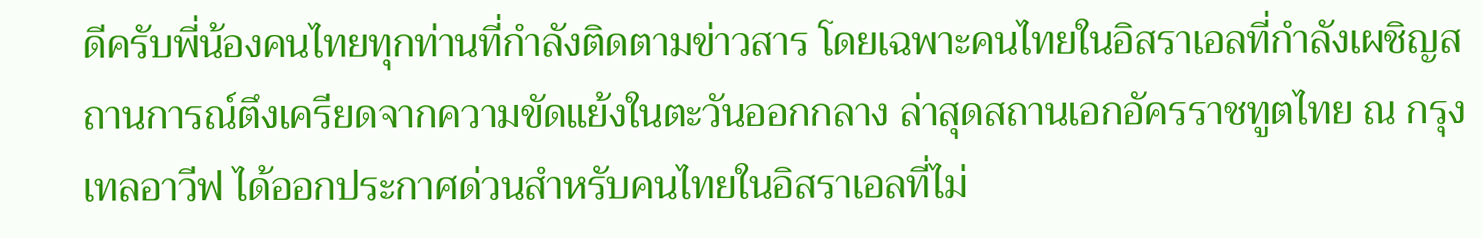ดีครับพี่น้องคนไทยทุกท่านที่กำลังติดตามข่าวสาร โดยเฉพาะคนไทยในอิสราเอลที่กำลังเผชิญสถานการณ์ตึงเครียดจากความขัดแย้งในตะวันออกกลาง ล่าสุดสถานเอกอัครราชทูตไทย ณ กรุงเทลอาวีฟ ได้ออกประกาศด่วนสำหรับคนไทยในอิสราเอลที่ไม่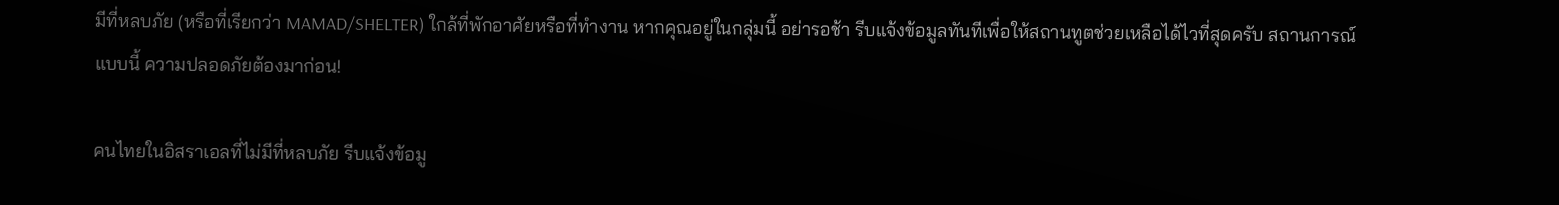มีที่หลบภัย (หรือที่เรียกว่า MAMAD/SHELTER) ใกล้ที่พักอาศัยหรือที่ทำงาน หากคุณอยู่ในกลุ่มนี้ อย่ารอช้า รีบแจ้งข้อมูลทันทีเพื่อให้สถานทูตช่วยเหลือได้ไวที่สุดครับ สถานการณ์แบบนี้ ความปลอดภัยต้องมาก่อน!

คนไทยในอิสราเอลที่ไม่มีที่หลบภัย รีบแจ้งข้อมู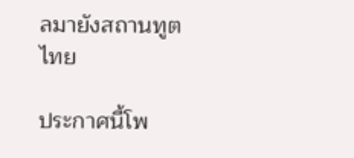ลมายังสถานทูตไทย

ประกาศนี้โพ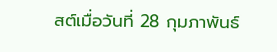สต์เมื่อวันที่ 28 กุมภาพันธ์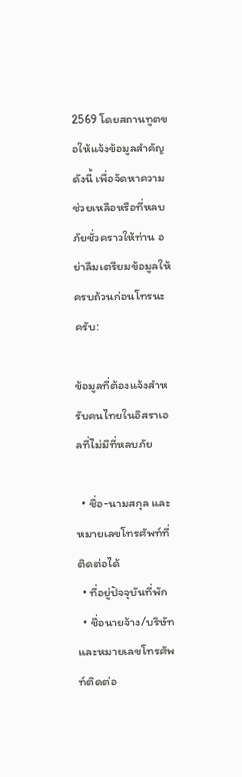2569 โดยสถานทูตขอให้แจ้งข้อมูลสำคัญดังนี้ เพื่อจัดหาความช่วยเหลือหรือที่หลบภัยชั่วคราวให้ท่าน อย่าลืมเตรียมข้อมูลให้ครบถ้วนก่อนโทรนะครับ:

ข้อมูลที่ต้องแจ้งสำหรับคนไทยในอิสราเอลที่ไม่มีที่หลบภัย

  • ชื่อ-นามสกุล และหมายเลขโทรศัพท์ที่ติดต่อได้
  • ที่อยู่ปัจจุบันที่พัก
  • ชื่อนายจ้าง/บริษัท และหมายเลขโทรศัพท์ติดต่อ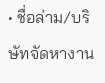• ชื่อล่าม/บริษัทจัดหางาน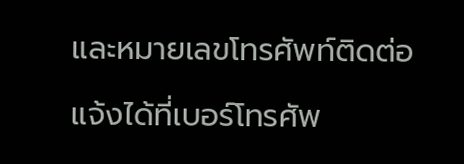และหมายเลขโทรศัพท์ติดต่อ

แจ้งได้ที่เบอร์โทรศัพ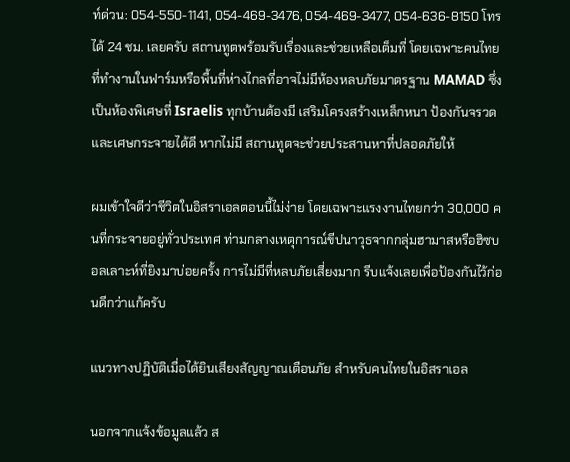ท์ด่วน: 054-550-1141, 054-469-3476, 054-469-3477, 054-636-8150 โทรได้ 24 ชม. เลยครับ สถานทูตพร้อมรับเรื่องและช่วยเหลือเต็มที่ โดยเฉพาะคนไทยที่ทำงานในฟาร์มหรือพื้นที่ห่างไกลที่อาจไม่มีห้องหลบภัยมาตรฐาน MAMAD ซึ่งเป็นห้องพิเศษที่ Israelis ทุกบ้านต้องมี เสริมโครงสร้างเหล็กหนา ป้องกันจรวดและเศษกระจายได้ดี หากไม่มี สถานทูตจะช่วยประสานหาที่ปลอดภัยให้

ผมเข้าใจดีว่าชีวิตในอิสราเอลตอนนี้ไม่ง่าย โดยเฉพาะแรงงานไทยกว่า 30,000 คนที่กระจายอยู่ทั่วประเทศ ท่ามกลางเหตุการณ์ขีปนาวุธจากกลุ่มฮามาสหรือฮิซบอลเลาะห์ที่ยิงมาบ่อยครั้ง การไม่มีที่หลบภัยเสี่ยงมาก รีบแจ้งเลยเพื่อป้องกันไว้ก่อนดีกว่าแก้ครับ

แนวทางปฏิบัติเมื่อได้ยินเสียงสัญญาณเตือนภัย สำหรับคนไทยในอิสราเอล

นอกจากแจ้งข้อมูลแล้ว ส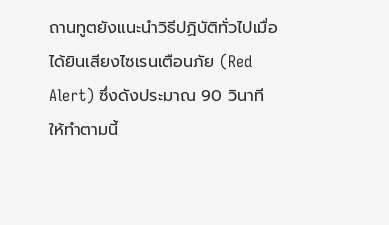ถานทูตยังแนะนำวิธีปฏิบัติทั่วไปเมื่อได้ยินเสียงไซเรนเตือนภัย (Red Alert) ซึ่งดังประมาณ 90 วินาที ให้ทำตามนี้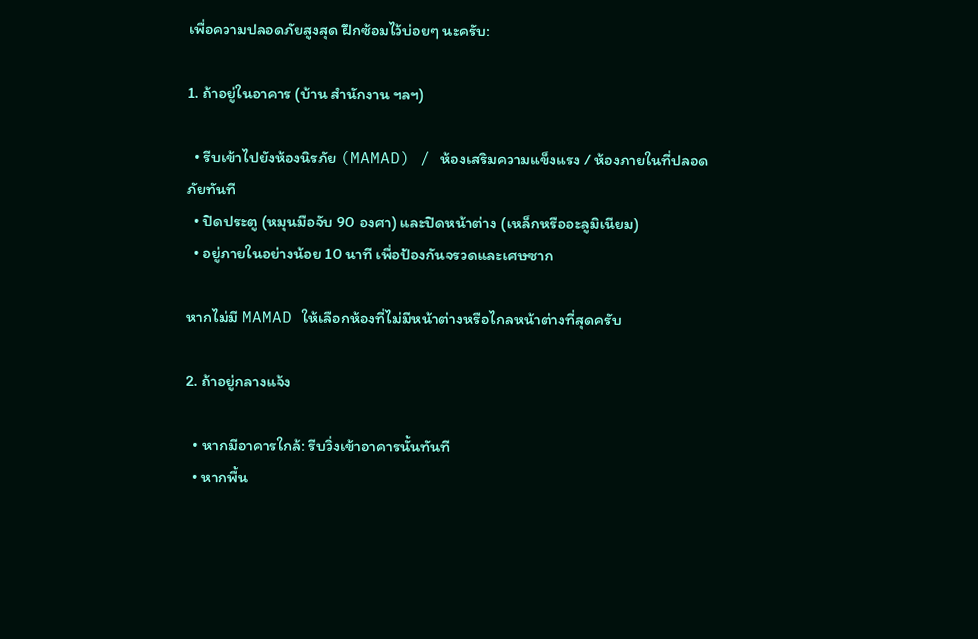เพื่อความปลอดภัยสูงสุด ฝึกซ้อมไว้บ่อยๆ นะครับ:

1. ถ้าอยู่ในอาคาร (บ้าน สำนักงาน ฯลฯ)

  • รีบเข้าไปยังห้องนิรภัย (MAMAD) / ห้องเสริมความแข็งแรง / ห้องภายในที่ปลอดภัยทันที
  • ปิดประตู (หมุนมือจับ 90 องศา) และปิดหน้าต่าง (เหล็กหรืออะลูมิเนียม)
  • อยู่ภายในอย่างน้อย 10 นาที เพื่อป้องกันจรวดและเศษซาก

หากไม่มี MAMAD ให้เลือกห้องที่ไม่มีหน้าต่างหรือไกลหน้าต่างที่สุดครับ

2. ถ้าอยู่กลางแจ้ง

  • หากมีอาคารใกล้: รีบวิ่งเข้าอาคารนั้นทันที
  • หากพื้น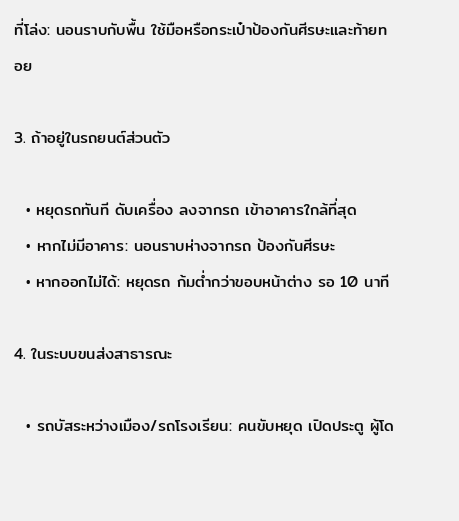ที่โล่ง: นอนราบกับพื้น ใช้มือหรือกระเป๋าป้องกันศีรษะและท้ายทอย

3. ถ้าอยู่ในรถยนต์ส่วนตัว

  • หยุดรถทันที ดับเครื่อง ลงจากรถ เข้าอาคารใกล้ที่สุด
  • หากไม่มีอาคาร: นอนราบห่างจากรถ ป้องกันศีรษะ
  • หากออกไม่ได้: หยุดรถ ก้มต่ำกว่าขอบหน้าต่าง รอ 10 นาที

4. ในระบบขนส่งสาธารณะ

  • รถบัสระหว่างเมือง/รถโรงเรียน: คนขับหยุด เปิดประตู ผู้โด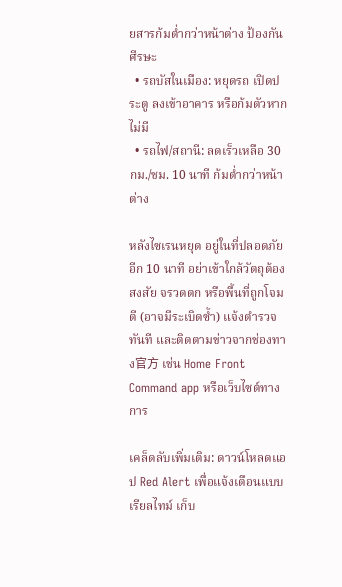ยสารก้มต่ำกว่าหน้าต่าง ป้องกันศีรษะ
  • รถบัสในเมือง: หยุดรถ เปิดประตู ลงเข้าอาคาร หรือก้มตัวหากไม่มี
  • รถไฟ/สถานี: ลดเร็วเหลือ 30 กม./ชม. 10 นาที ก้มต่ำกว่าหน้าต่าง

หลังไซเรนหยุด อยู่ในที่ปลอดภัยอีก 10 นาที อย่าเข้าใกล้วัตถุต้องสงสัย จรวดตก หรือพื้นที่ถูกโจมตี (อาจมีระเบิดซ้ำ) แจ้งตำรวจทันที และติดตามข่าวจากช่องทาง官方 เช่น Home Front Command app หรือเว็บไซต์ทางการ

เคล็ดลับเพิ่มเติม: ดาวน์โหลดแอป Red Alert เพื่อแจ้งเตือนแบบเรียลไทม์ เก็บ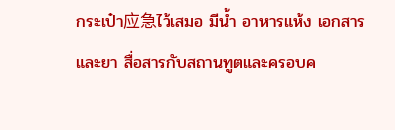กระเป๋า应急ไว้เสมอ มีน้ำ อาหารแห้ง เอกสาร และยา สื่อสารกับสถานทูตและครอบค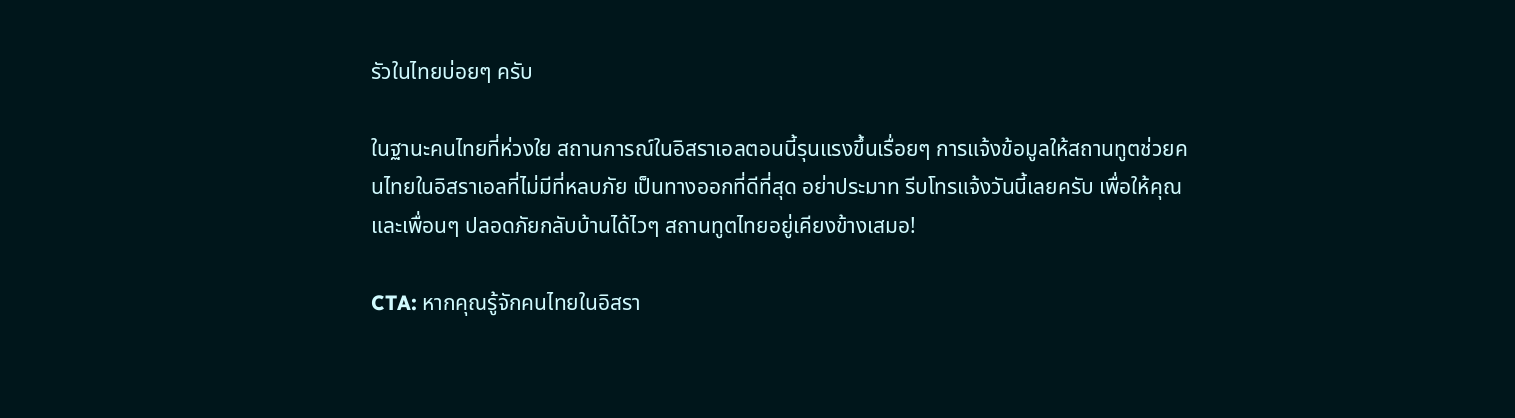รัวในไทยบ่อยๆ ครับ

ในฐานะคนไทยที่ห่วงใย สถานการณ์ในอิสราเอลตอนนี้รุนแรงขึ้นเรื่อยๆ การแจ้งข้อมูลให้สถานทูตช่วยคนไทยในอิสราเอลที่ไม่มีที่หลบภัย เป็นทางออกที่ดีที่สุด อย่าประมาท รีบโทรแจ้งวันนี้เลยครับ เพื่อให้คุณและเพื่อนๆ ปลอดภัยกลับบ้านได้ไวๆ สถานทูตไทยอยู่เคียงข้างเสมอ!

CTA: หากคุณรู้จักคนไทยในอิสรา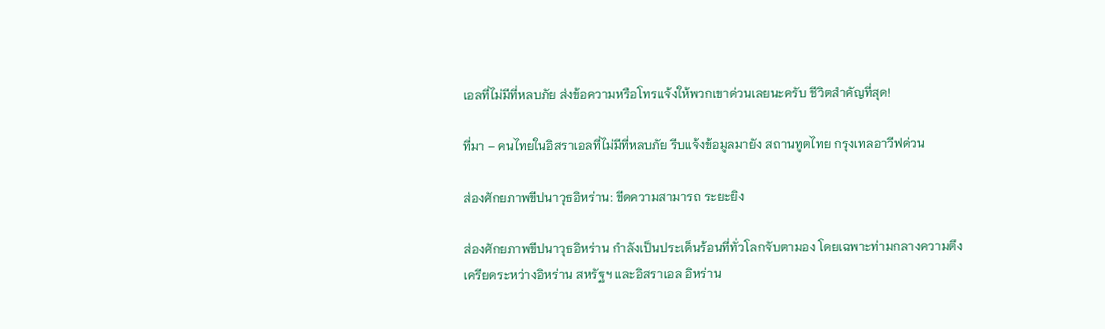เอลที่ไม่มีที่หลบภัย ส่งข้อความหรือโทรแจ้งให้พวกเขาด่วนเลยนะครับ ชีวิตสำคัญที่สุด!

ที่มา – คนไทยในอิสราเอลที่ไม่มีที่หลบภัย รีบแจ้งข้อมูลมายัง สถานทูตไทย กรุงเทลอาวีฟด่วน

ส่องศักยภาพขีปนาวุธอิหร่าน: ขีดความสามารถ ระยะยิง

ส่องศักยภาพขีปนาวุธอิหร่าน กำลังเป็นประเด็นร้อนที่ทั่วโลกจับตามอง โดยเฉพาะท่ามกลางความตึงเครียดระหว่างอิหร่าน สหรัฐฯ และอิสราเอล อิหร่าน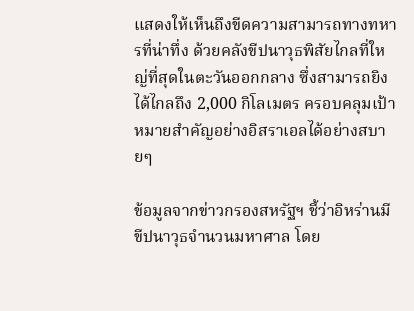แสดงให้เห็นถึงขีดความสามารถทางทหารที่น่าทึ่ง ด้วยคลังขีปนาวุธพิสัยไกลที่ใหญ่ที่สุดในตะวันออกกลาง ซึ่งสามารถยิงได้ไกลถึง 2,000 กิโลเมตร ครอบคลุมเป้าหมายสำคัญอย่างอิสราเอลได้อย่างสบายๆ

ข้อมูลจากข่าวกรองสหรัฐฯ ชี้ว่าอิหร่านมีขีปนาวุธจำนวนมหาศาล โดย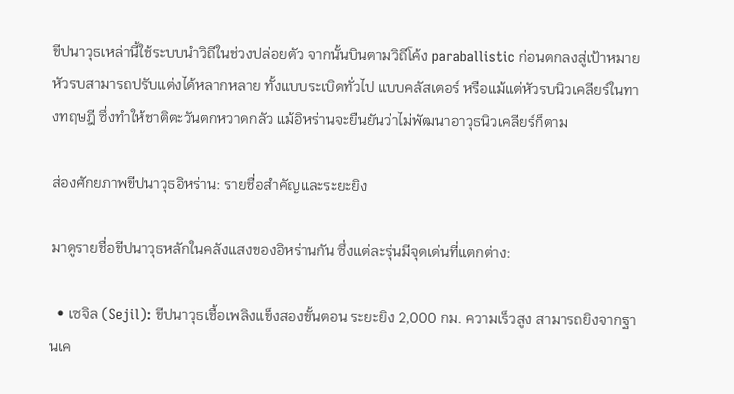ขีปนาวุธเหล่านี้ใช้ระบบนำวิถีในช่วงปล่อยตัว จากนั้นบินตามวิถีโค้ง paraballistic ก่อนตกลงสู่เป้าหมาย หัวรบสามารถปรับแต่งได้หลากหลาย ทั้งแบบระเบิดทั่วไป แบบคลัสเตอร์ หรือแม้แต่หัวรบนิวเคลียร์ในทางทฤษฎี ซึ่งทำให้ชาติตะวันตกหวาดกลัว แม้อิหร่านจะยืนยันว่าไม่พัฒนาอาวุธนิวเคลียร์ก็ตาม

ส่องศักยภาพขีปนาวุธอิหร่าน: รายชื่อสำคัญและระยะยิง

มาดูรายชื่อขีปนาวุธหลักในคลังแสงของอิหร่านกัน ซึ่งแต่ละรุ่นมีจุดเด่นที่แตกต่าง:

  • เซจิล (Sejil): ขีปนาวุธเชื้อเพลิงแข็งสองขั้นตอน ระยะยิง 2,000 กม. ความเร็วสูง สามารถยิงจากฐานเค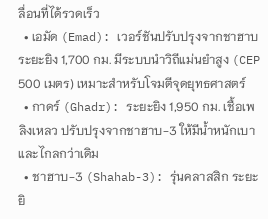ลื่อนที่ได้รวดเร็ว
  • เอมัด (Emad): เวอร์ชันปรับปรุงจากชาฮาบ ระยะยิง 1,700 กม. มีระบบนำวิถีแม่นยำสูง (CEP 500 เมตร) เหมาะสำหรับโจมตีจุดยุทธศาสตร์
  • กาดร์ (Ghadr): ระยะยิง 1,950 กม. เชื้อเพลิงเหลว ปรับปรุงจากชาฮาบ-3 ให้มีน้ำหนักเบาและไกลกว่าเดิม
  • ชาฮาบ-3 (Shahab-3): รุ่นคลาสสิก ระยะยิ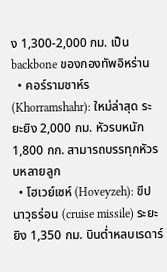ง 1,300-2,000 กม. เป็น backbone ของกองทัพอิหร่าน
  • คอร์รามชาห์ร (Khorramshahr): ใหม่ล่าสุด ระยะยิง 2,000 กม. หัวรบหนัก 1,800 กก. สามารถบรรทุกหัวรบหลายลูก
  • โฮเวย์เซห์ (Hoveyzeh): ขีปนาวุธร่อน (cruise missile) ระยะยิง 1,350 กม. บินต่ำหลบเรดาร์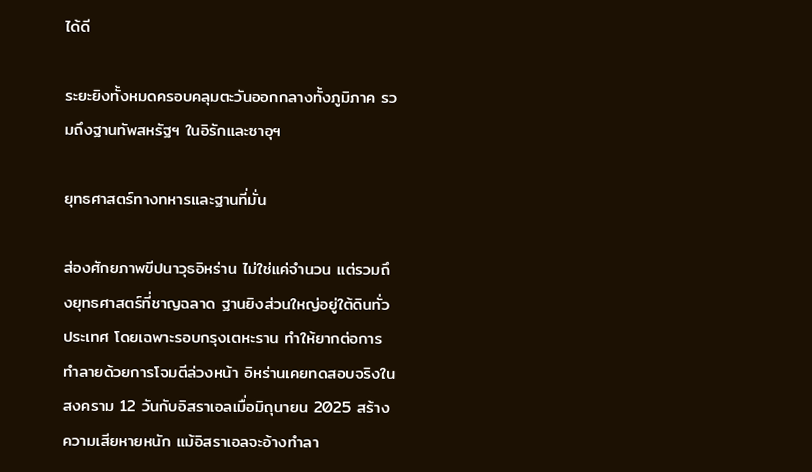ได้ดี

ระยะยิงทั้งหมดครอบคลุมตะวันออกกลางทั้งภูมิภาค รวมถึงฐานทัพสหรัฐฯ ในอิรักและซาอุฯ

ยุทธศาสตร์ทางทหารและฐานที่มั่น

ส่องศักยภาพขีปนาวุธอิหร่าน ไม่ใช่แค่จำนวน แต่รวมถึงยุทธศาสตร์ที่ชาญฉลาด ฐานยิงส่วนใหญ่อยู่ใต้ดินทั่วประเทศ โดยเฉพาะรอบกรุงเตหะราน ทำให้ยากต่อการทำลายด้วยการโจมตีล่วงหน้า อิหร่านเคยทดสอบจริงในสงคราม 12 วันกับอิสราเอลเมื่อมิถุนายน 2025 สร้างความเสียหายหนัก แม้อิสราเอลจะอ้างทำลา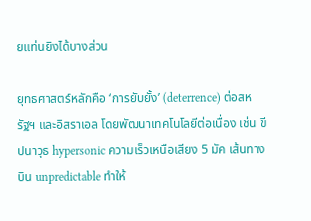ยแท่นยิงได้บางส่วน

ยุทธศาสตร์หลักคือ ‘การยับยั้ง’ (deterrence) ต่อสหรัฐฯ และอิสราเอล โดยพัฒนาเทคโนโลยีต่อเนื่อง เช่น ขีปนาวุธ hypersonic ความเร็วเหนือเสียง 5 มัค เส้นทางบิน unpredictable ทำให้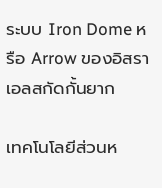ระบบ Iron Dome หรือ Arrow ของอิสราเอลสกัดกั้นยาก

เทคโนโลยีส่วนห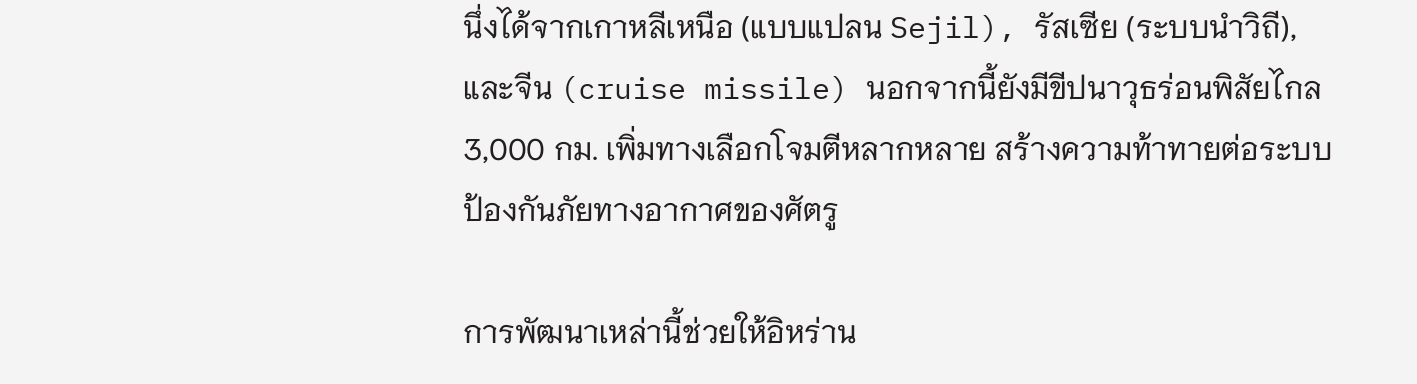นึ่งได้จากเกาหลีเหนือ (แบบแปลน Sejil), รัสเซีย (ระบบนำวิถี), และจีน (cruise missile) นอกจากนี้ยังมีขีปนาวุธร่อนพิสัยไกล 3,000 กม. เพิ่มทางเลือกโจมตีหลากหลาย สร้างความท้าทายต่อระบบป้องกันภัยทางอากาศของศัตรู

การพัฒนาเหล่านี้ช่วยให้อิหร่าน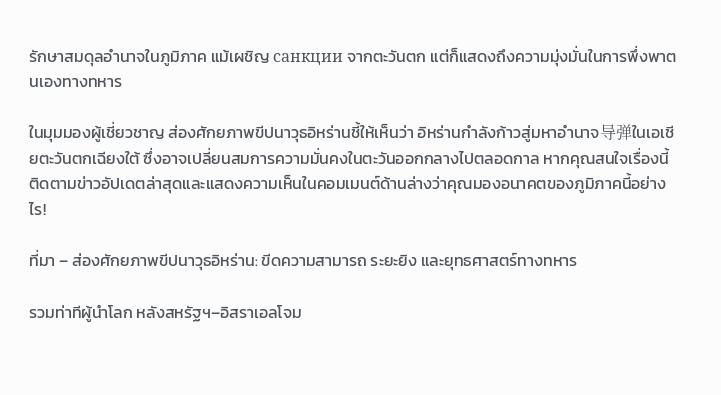รักษาสมดุลอำนาจในภูมิภาค แม้เผชิญ санкции จากตะวันตก แต่ก็แสดงถึงความมุ่งมั่นในการพึ่งพาตนเองทางทหาร

ในมุมมองผู้เชี่ยวชาญ ส่องศักยภาพขีปนาวุธอิหร่านชี้ให้เห็นว่า อิหร่านกำลังก้าวสู่มหาอำนาจ导弹ในเอเชียตะวันตกเฉียงใต้ ซึ่งอาจเปลี่ยนสมการความมั่นคงในตะวันออกกลางไปตลอดกาล หากคุณสนใจเรื่องนี้ ติดตามข่าวอัปเดตล่าสุดและแสดงความเห็นในคอมเมนต์ด้านล่างว่าคุณมองอนาคตของภูมิภาคนี้อย่างไร!

ที่มา – ส่องศักยภาพขีปนาวุธอิหร่าน: ขีดความสามารถ ระยะยิง และยุทธศาสตร์ทางทหาร

รวมท่าทีผู้นำโลก หลังสหรัฐฯ–อิสราเอลโจม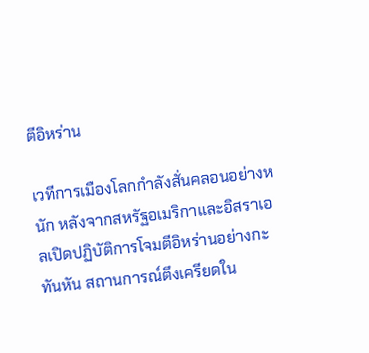ตีอิหร่าน

เวทีการเมืองโลกกำลังสั่นคลอนอย่างหนัก หลังจากสหรัฐอเมริกาและอิสราเอลเปิดปฏิบัติการโจมตีอิหร่านอย่างกะทันหัน สถานการณ์ตึงเครียดใน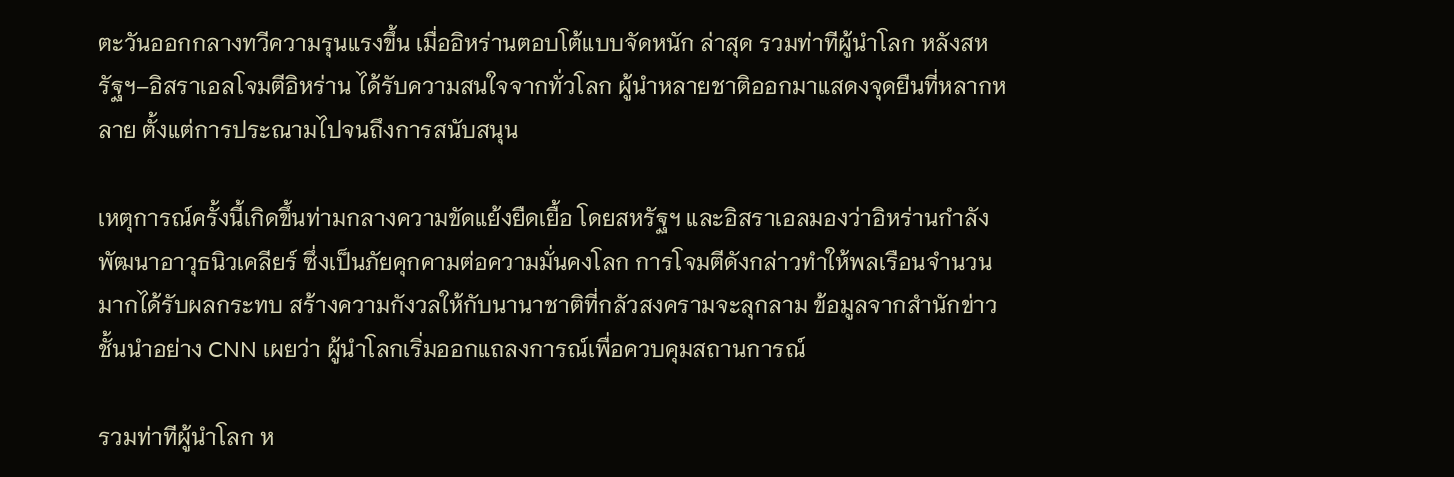ตะวันออกกลางทวีความรุนแรงขึ้น เมื่ออิหร่านตอบโต้แบบจัดหนัก ล่าสุด รวมท่าทีผู้นำโลก หลังสหรัฐฯ–อิสราเอลโจมตีอิหร่าน ได้รับความสนใจจากทั่วโลก ผู้นำหลายชาติออกมาแสดงจุดยืนที่หลากหลาย ตั้งแต่การประณามไปจนถึงการสนับสนุน

เหตุการณ์ครั้งนี้เกิดขึ้นท่ามกลางความขัดแย้งยืดเยื้อ โดยสหรัฐฯ และอิสราเอลมองว่าอิหร่านกำลังพัฒนาอาวุธนิวเคลียร์ ซึ่งเป็นภัยคุกคามต่อความมั่นคงโลก การโจมตีดังกล่าวทำให้พลเรือนจำนวนมากได้รับผลกระทบ สร้างความกังวลให้กับนานาชาติที่กลัวสงครามจะลุกลาม ข้อมูลจากสำนักข่าวชั้นนำอย่าง CNN เผยว่า ผู้นำโลกเริ่มออกแถลงการณ์เพื่อควบคุมสถานการณ์

รวมท่าทีผู้นำโลก ห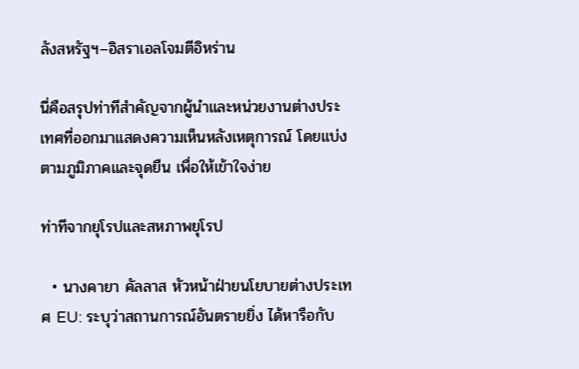ลังสหรัฐฯ–อิสราเอลโจมตีอิหร่าน

นี่คือสรุปท่าทีสำคัญจากผู้นำและหน่วยงานต่างประเทศที่ออกมาแสดงความเห็นหลังเหตุการณ์ โดยแบ่งตามภูมิภาคและจุดยืน เพื่อให้เข้าใจง่าย

ท่าทีจากยุโรปและสหภาพยุโรป

  • นางคายา คัลลาส หัวหน้าฝ่ายนโยบายต่างประเทศ EU: ระบุว่าสถานการณ์อันตรายยิ่ง ได้หารือกับ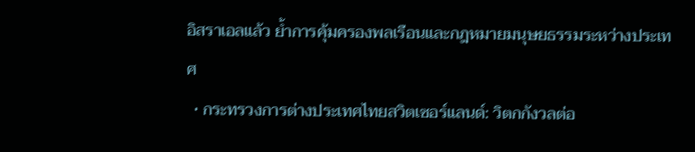อิสราเอลแล้ว ย้ำการคุ้มครองพลเรือนและกฎหมายมนุษยธรรมระหว่างประเทศ
  • กระทรวงการต่างประเทศไทยสวิตเซอร์แลนด์: วิตกกังวลต่อ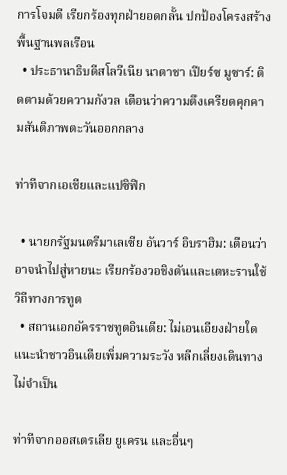การโจมตี เรียกร้องทุกฝ่ายอดกลั้น ปกป้องโครงสร้างพื้นฐานพลเรือน
  • ประธานาธิบดีสโลวีเนีย นาตาชา เปียร์ซ มูซาร์: ติดตามด้วยความกังวล เตือนว่าความตึงเครียดคุกคามสันติภาพตะวันออกกลาง

ท่าทีจากเอเชียและแปซิฟิก

  • นายกรัฐมนตรีมาเลเซีย อันวาร์ อิบราฮิม: เตือนว่าอาจนำไปสู่หายนะ เรียกร้องวอชิงตันและเตหะรานใช้วิถีทางการทูต
  • สถานเอกอัครราชทูตอินเดีย: ไม่เอนเอียงฝ่ายใด แนะนำชาวอินเดียเพิ่มความระวัง หลีกเลี่ยงเดินทางไม่จำเป็น

ท่าทีจากออสเตรเลีย ยูเครน และอื่นๆ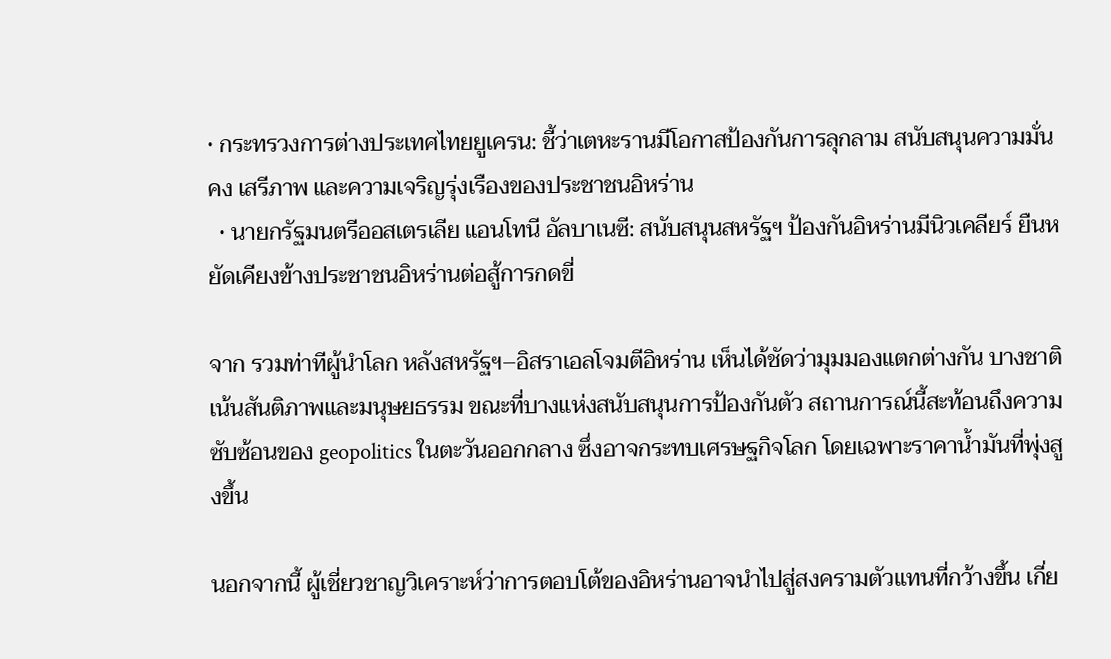• กระทรวงการต่างประเทศไทยยูเครน: ชี้ว่าเตหะรานมีโอกาสป้องกันการลุกลาม สนับสนุนความมั่นคง เสรีภาพ และความเจริญรุ่งเรืองของประชาชนอิหร่าน
  • นายกรัฐมนตรีออสเตรเลีย แอนโทนี อัลบาเนซี: สนับสนุนสหรัฐฯ ป้องกันอิหร่านมีนิวเคลียร์ ยืนหยัดเคียงข้างประชาชนอิหร่านต่อสู้การกดขี่

จาก รวมท่าทีผู้นำโลก หลังสหรัฐฯ–อิสราเอลโจมตีอิหร่าน เห็นได้ชัดว่ามุมมองแตกต่างกัน บางชาติเน้นสันติภาพและมนุษยธรรม ขณะที่บางแห่งสนับสนุนการป้องกันตัว สถานการณ์นี้สะท้อนถึงความซับซ้อนของ geopolitics ในตะวันออกกลาง ซึ่งอาจกระทบเศรษฐกิจโลก โดยเฉพาะราคาน้ำมันที่พุ่งสูงขึ้น

นอกจากนี้ ผู้เชี่ยวชาญวิเคราะห์ว่าการตอบโต้ของอิหร่านอาจนำไปสู่สงครามตัวแทนที่กว้างขึ้น เกี่ย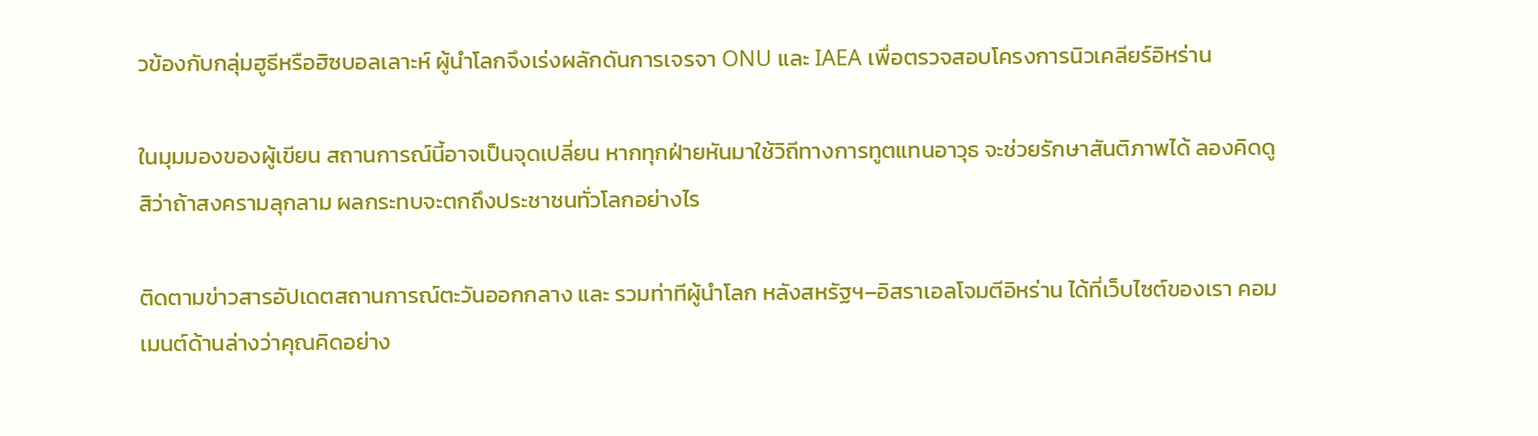วข้องกับกลุ่มฮูธีหรือฮิซบอลเลาะห์ ผู้นำโลกจึงเร่งผลักดันการเจรจา ONU และ IAEA เพื่อตรวจสอบโครงการนิวเคลียร์อิหร่าน

ในมุมมองของผู้เขียน สถานการณ์นี้อาจเป็นจุดเปลี่ยน หากทุกฝ่ายหันมาใช้วิถีทางการทูตแทนอาวุธ จะช่วยรักษาสันติภาพได้ ลองคิดดูสิว่าถ้าสงครามลุกลาม ผลกระทบจะตกถึงประชาชนทั่วโลกอย่างไร

ติดตามข่าวสารอัปเดตสถานการณ์ตะวันออกกลาง และ รวมท่าทีผู้นำโลก หลังสหรัฐฯ–อิสราเอลโจมตีอิหร่าน ได้ที่เว็บไซต์ของเรา คอมเมนต์ด้านล่างว่าคุณคิดอย่าง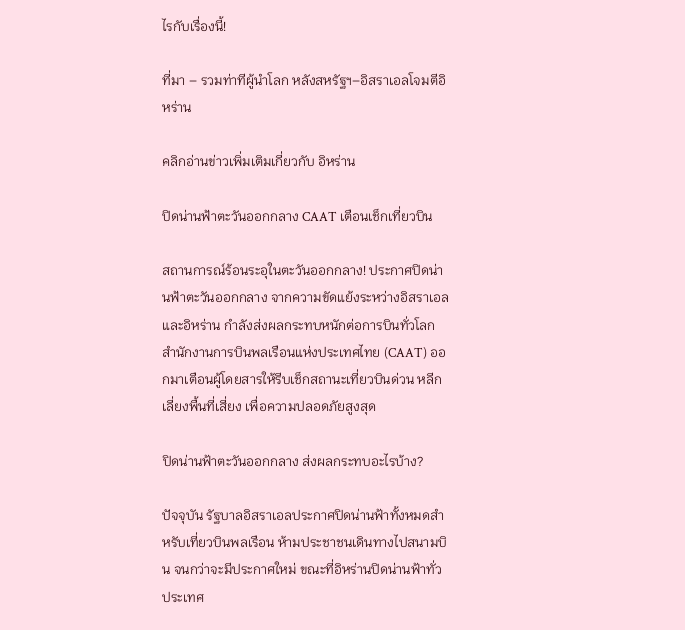ไรกับเรื่องนี้!

ที่มา – รวมท่าทีผู้นำโลก หลังสหรัฐฯ–อิสราเอลโจมตีอิหร่าน

คลิกอ่านข่าวเพิ่มเติมเกี่ยวกับ อิหร่าน

ปิดน่านฟ้าตะวันออกกลาง CAAT เตือนเช็กเที่ยวบิน

สถานการณ์ร้อนระอุในตะวันออกกลาง! ประกาศปิดน่านฟ้าตะวันออกกลาง จากความขัดแย้งระหว่างอิสราเอลและอิหร่าน กำลังส่งผลกระทบหนักต่อการบินทั่วโลก สำนักงานการบินพลเรือนแห่งประเทศไทย (CAAT) ออกมาเตือนผู้โดยสารให้รีบเช็กสถานะเที่ยวบินด่วน หลีกเลี่ยงพื้นที่เสี่ยง เพื่อความปลอดภัยสูงสุด

ปิดน่านฟ้าตะวันออกกลาง ส่งผลกระทบอะไรบ้าง?

ปัจจุบัน รัฐบาลอิสราเอลประกาศปิดน่านฟ้าทั้งหมดสำหรับเที่ยวบินพลเรือน ห้ามประชาชนเดินทางไปสนามบิน จนกว่าจะมีประกาศใหม่ ขณะที่อิหร่านปิดน่านฟ้าทั่วประเทศ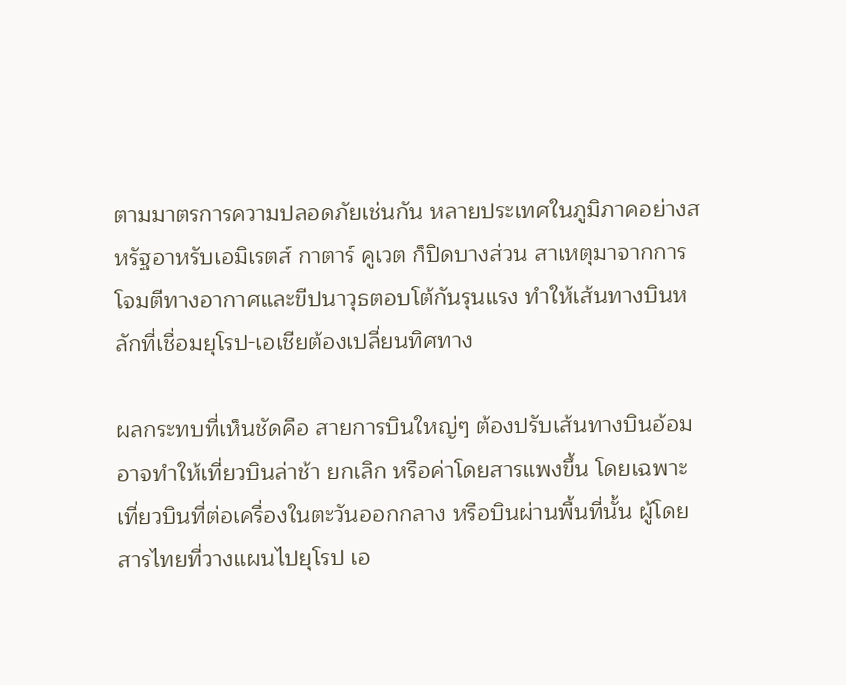ตามมาตรการความปลอดภัยเช่นกัน หลายประเทศในภูมิภาคอย่างสหรัฐอาหรับเอมิเรตส์ กาตาร์ คูเวต ก็ปิดบางส่วน สาเหตุมาจากการโจมตีทางอากาศและขีปนาวุธตอบโต้กันรุนแรง ทำให้เส้นทางบินหลักที่เชื่อมยุโรป-เอเชียต้องเปลี่ยนทิศทาง

ผลกระทบที่เห็นชัดคือ สายการบินใหญ่ๆ ต้องปรับเส้นทางบินอ้อม อาจทำให้เที่ยวบินล่าช้า ยกเลิก หรือค่าโดยสารแพงขึ้น โดยเฉพาะเที่ยวบินที่ต่อเครื่องในตะวันออกกลาง หรือบินผ่านพื้นที่นั้น ผู้โดยสารไทยที่วางแผนไปยุโรป เอ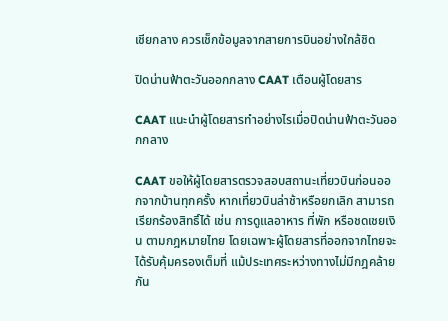เชียกลาง ควรเช็กข้อมูลจากสายการบินอย่างใกล้ชิด

ปิดน่านฟ้าตะวันออกกลาง CAAT เตือนผู้โดยสาร

CAAT แนะนำผู้โดยสารทำอย่างไรเมื่อปิดน่านฟ้าตะวันออกกลาง

CAAT ขอให้ผู้โดยสารตรวจสอบสถานะเที่ยวบินก่อนออกจากบ้านทุกครั้ง หากเที่ยวบินล่าช้าหรือยกเลิก สามารถเรียกร้องสิทธิ์ได้ เช่น การดูแลอาหาร ที่พัก หรือชดเชยเงิน ตามกฎหมายไทย โดยเฉพาะผู้โดยสารที่ออกจากไทยจะได้รับคุ้มครองเต็มที่ แม้ประเทศระหว่างทางไม่มีกฎคล้ายกัน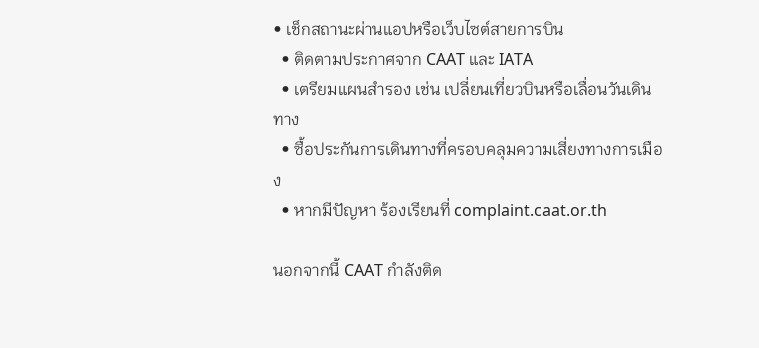• เช็กสถานะผ่านแอปหรือเว็บไซต์สายการบิน
  • ติดตามประกาศจาก CAAT และ IATA
  • เตรียมแผนสำรอง เช่น เปลี่ยนเที่ยวบินหรือเลื่อนวันเดินทาง
  • ซื้อประกันการเดินทางที่ครอบคลุมความเสี่ยงทางการเมือง
  • หากมีปัญหา ร้องเรียนที่ complaint.caat.or.th

นอกจากนี้ CAAT กำลังติด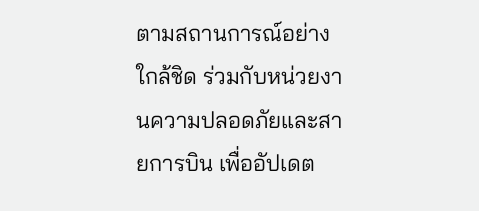ตามสถานการณ์อย่างใกล้ชิด ร่วมกับหน่วยงานความปลอดภัยและสายการบิน เพื่ออัปเดต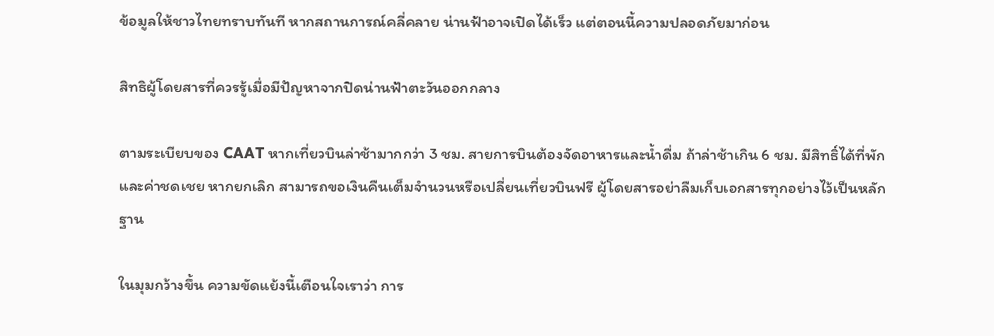ข้อมูลให้ชาวไทยทราบทันที หากสถานการณ์คลี่คลาย น่านฟ้าอาจเปิดได้เร็ว แต่ตอนนี้ความปลอดภัยมาก่อน

สิทธิผู้โดยสารที่ควรรู้เมื่อมีปัญหาจากปิดน่านฟ้าตะวันออกกลาง

ตามระเบียบของ CAAT หากเที่ยวบินล่าช้ามากกว่า 3 ชม. สายการบินต้องจัดอาหารและน้ำดื่ม ถ้าล่าช้าเกิน 6 ชม. มีสิทธิ์ได้ที่พักและค่าชดเชย หากยกเลิก สามารถขอเงินคืนเต็มจำนวนหรือเปลี่ยนเที่ยวบินฟรี ผู้โดยสารอย่าลืมเก็บเอกสารทุกอย่างไว้เป็นหลักฐาน

ในมุมกว้างขึ้น ความขัดแย้งนี้เตือนใจเราว่า การ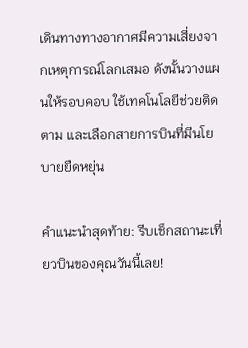เดินทางทางอากาศมีความเสี่ยงจากเหตุการณ์โลกเสมอ ดังนั้นวางแผนให้รอบคอบ ใช้เทคโนโลยีช่วยติดตาม และเลือกสายการบินที่มีนโยบายยืดหยุ่น

คำแนะนำสุดท้าย: รีบเช็กสถานะเที่ยวบินของคุณวันนี้เลย!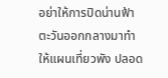อย่าให้การปิดน่านฟ้าตะวันออกกลางมาทำให้แผนเที่ยวพัง ปลอด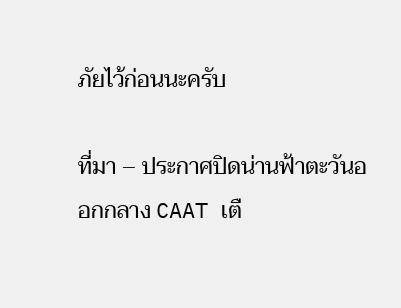ภัยไว้ก่อนนะครับ

ที่มา – ประกาศปิดน่านฟ้าตะวันออกกลาง CAAT เตื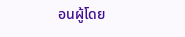อนผู้โดย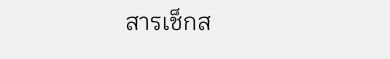สารเช็กส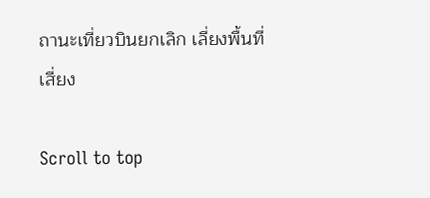ถานะเที่ยวบินยกเลิก เลี่ยงพื้นที่เสี่ยง

Scroll to top